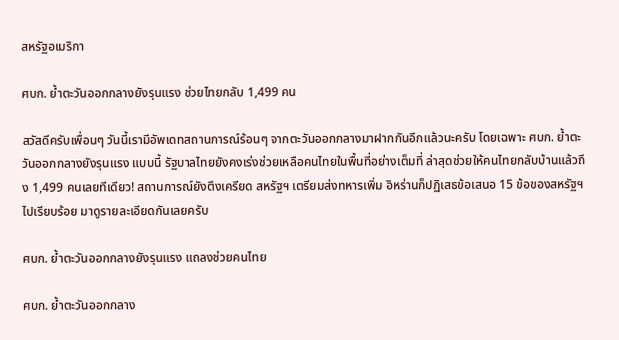สหรัฐอเมริกา

ศบก. ย้ำตะวันออกกลางยังรุนแรง ช่วยไทยกลับ 1,499 คน

สวัสดีครับเพื่อนๆ วันนี้เรามีอัพเดทสถานการณ์ร้อนๆ จากตะวันออกกลางมาฝากกันอีกแล้วนะครับ โดยเฉพาะ ศบก. ย้ำตะวันออกกลางยังรุนแรง แบบนี้ รัฐบาลไทยยังคงเร่งช่วยเหลือคนไทยในพื้นที่อย่างเต็มที่ ล่าสุดช่วยให้คนไทยกลับบ้านแล้วถึง 1,499 คนเลยทีเดียว! สถานการณ์ยังตึงเครียด สหรัฐฯ เตรียมส่งทหารเพิ่ม อิหร่านก็ปฏิเสธข้อเสนอ 15 ข้อของสหรัฐฯ ไปเรียบร้อย มาดูรายละเอียดกันเลยครับ

ศบก. ย้ำตะวันออกกลางยังรุนแรง แถลงช่วยคนไทย

ศบก. ย้ำตะวันออกกลาง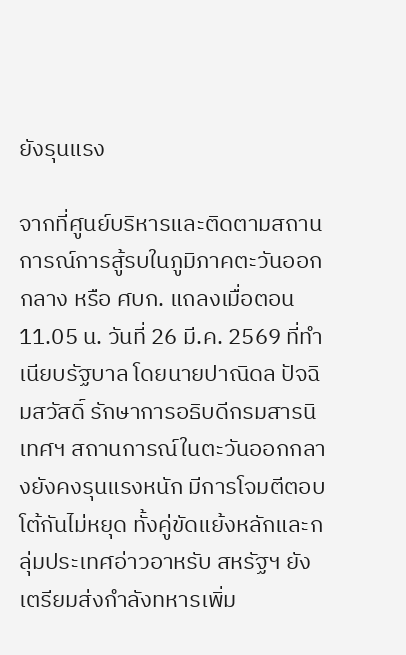ยังรุนแรง

จากที่ศูนย์บริหารและติดตามสถานการณ์การสู้รบในภูมิภาคตะวันออกกลาง หรือ ศบก. แถลงเมื่อตอน 11.05 น. วันที่ 26 มี.ค. 2569 ที่ทำเนียบรัฐบาล โดยนายปาณิดล ปัจฉิมสวัสดิ์ รักษาการอธิบดีกรมสารนิเทศฯ สถานการณ์ในตะวันออกกลางยังคงรุนแรงหนัก มีการโจมตีตอบโต้กันไม่หยุด ทั้งคู่ขัดแย้งหลักและกลุ่มประเทศอ่าวอาหรับ สหรัฐฯ ยังเตรียมส่งกำลังทหารเพิ่ม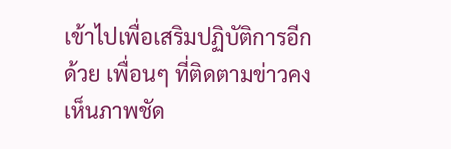เข้าไปเพื่อเสริมปฏิบัติการอีกด้วย เพื่อนๆ ที่ติดตามข่าวคงเห็นภาพชัด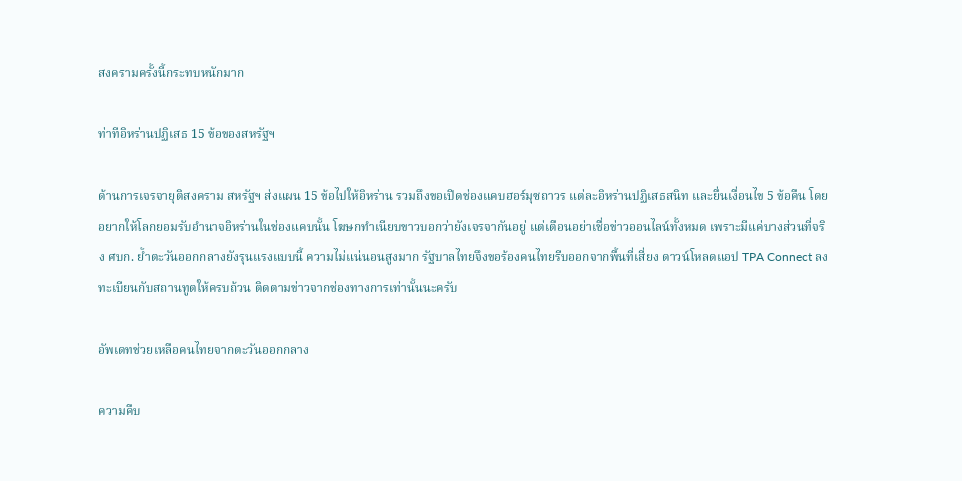สงครามครั้งนี้กระทบหนักมาก

ท่าทีอิหร่านปฏิเสธ 15 ข้อของสหรัฐฯ

ด้านการเจรจายุติสงคราม สหรัฐฯ ส่งแผน 15 ข้อไปให้อิหร่าน รวมถึงขอเปิดช่องแคบฮอร์มุซถาวร แต่ละอิหร่านปฏิเสธสนิท และยื่นเงื่อนไข 5 ข้อคืน โดยอยากให้โลกยอมรับอำนาจอิหร่านในช่องแคบนั้น โฆษกทำเนียบขาวบอกว่ายังเจรจากันอยู่ แต่เตือนอย่าเชื่อข่าวออนไลน์ทั้งหมด เพราะมีแค่บางส่วนที่จริง ศบก. ย้ำตะวันออกกลางยังรุนแรงแบบนี้ ความไม่แน่นอนสูงมาก รัฐบาลไทยจึงขอร้องคนไทยรีบออกจากพื้นที่เสี่ยง ดาวน์โหลดแอป TPA Connect ลงทะเบียนกับสถานทูตให้ครบถ้วน ติดตามข่าวจากช่องทางการเท่านั้นนะครับ

อัพเดทช่วยเหลือคนไทยจากตะวันออกกลาง

ความคืบ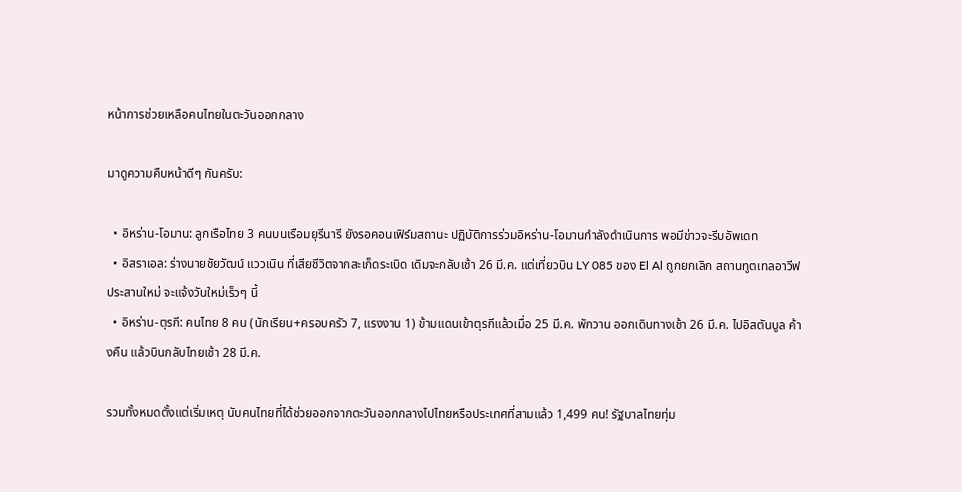หน้าการช่วยเหลือคนไทยในตะวันออกกลาง

มาดูความคืบหน้าดีๆ กันครับ:

  • อิหร่าน-โอมาน: ลูกเรือไทย 3 คนบนเรือมยุรีนารี ยังรอคอนเฟิร์มสถานะ ปฏิบัติการร่วมอิหร่าน-โอมานกำลังดำเนินการ พอมีข่าวจะรีบอัพเดท
  • อิสราเอล: ร่างนายชัยวัฒน์ แววเนิน ที่เสียชีวิตจากสะเก็ดระเบิด เดิมจะกลับเช้า 26 มี.ค. แต่เที่ยวบิน LY 085 ของ El Al ถูกยกเลิก สถานทูตเทลอาวีฟประสานใหม่ จะแจ้งวันใหม่เร็วๆ นี้
  • อิหร่าน-ตุรกี: คนไทย 8 คน (นักเรียน+ครอบครัว 7, แรงงาน 1) ข้ามแดนเข้าตุรกีแล้วเมื่อ 25 มี.ค. พักวาน ออกเดินทางเช้า 26 มี.ค. ไปอิสตันบูล ค้างคืน แล้วบินกลับไทยเช้า 28 มี.ค.

รวมทั้งหมดตั้งแต่เริ่มเหตุ นับคนไทยที่ได้ช่วยออกจากตะวันออกกลางไปไทยหรือประเทศที่สามแล้ว 1,499 คน! รัฐบาลไทยทุ่ม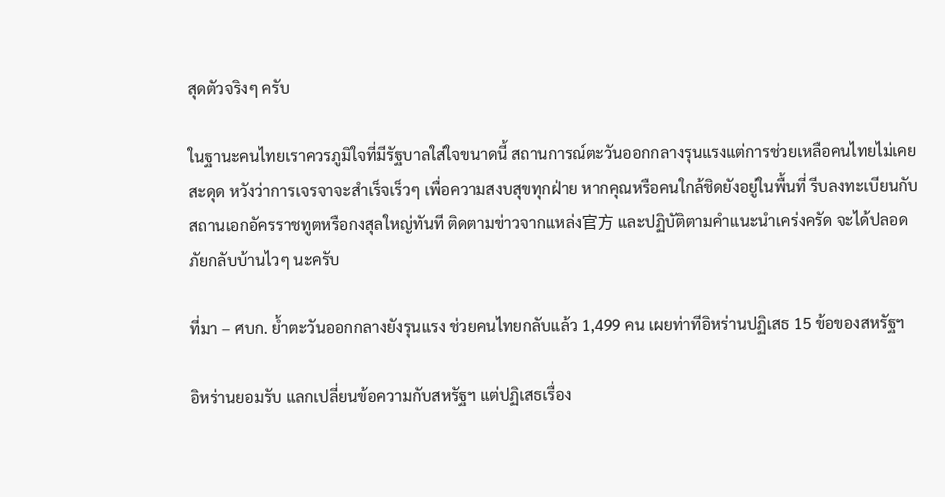สุดตัวจริงๆ ครับ

ในฐานะคนไทยเราควรภูมิใจที่มีรัฐบาลใส่ใจขนาดนี้ สถานการณ์ตะวันออกกลางรุนแรงแต่การช่วยเหลือคนไทยไม่เคยสะดุด หวังว่าการเจรจาจะสำเร็จเร็วๆ เพื่อความสงบสุขทุกฝ่าย หากคุณหรือคนใกล้ชิดยังอยู่ในพื้นที่ รีบลงทะเบียนกับสถานเอกอัครราชทูตหรือกงสุลใหญ่ทันที ติดตามข่าวจากแหล่ง官方 และปฏิบัติตามคำแนะนำเคร่งครัด จะได้ปลอดภัยกลับบ้านไวๆ นะครับ

ที่มา – ศบก. ย้ำตะวันออกกลางยังรุนแรง ช่วยคนไทยกลับแล้ว 1,499 คน เผยท่าทีอิหร่านปฏิเสธ 15 ข้อของสหรัฐฯ

อิหร่านยอมรับ แลกเปลี่ยนข้อความกับสหรัฐฯ แต่ปฏิเสธเรื่อง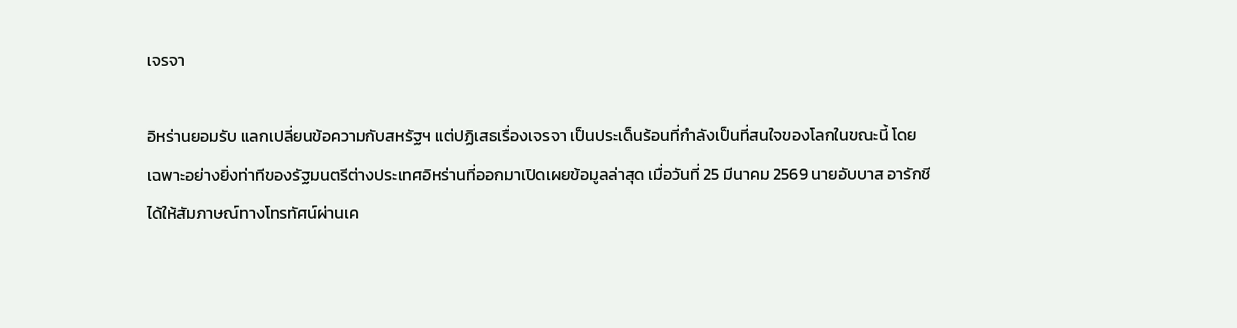เจรจา

อิหร่านยอมรับ แลกเปลี่ยนข้อความกับสหรัฐฯ แต่ปฏิเสธเรื่องเจรจา เป็นประเด็นร้อนที่กำลังเป็นที่สนใจของโลกในขณะนี้ โดยเฉพาะอย่างยิ่งท่าทีของรัฐมนตรีต่างประเทศอิหร่านที่ออกมาเปิดเผยข้อมูลล่าสุด เมื่อวันที่ 25 มีนาคม 2569 นายอับบาส อารักชี ได้ให้สัมภาษณ์ทางโทรทัศน์ผ่านเค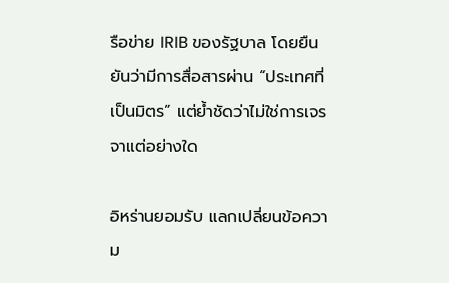รือข่าย IRIB ของรัฐบาล โดยยืนยันว่ามีการสื่อสารผ่าน “ประเทศที่เป็นมิตร” แต่ย้ำชัดว่าไม่ใช่การเจรจาแต่อย่างใด

อิหร่านยอมรับ แลกเปลี่ยนข้อความ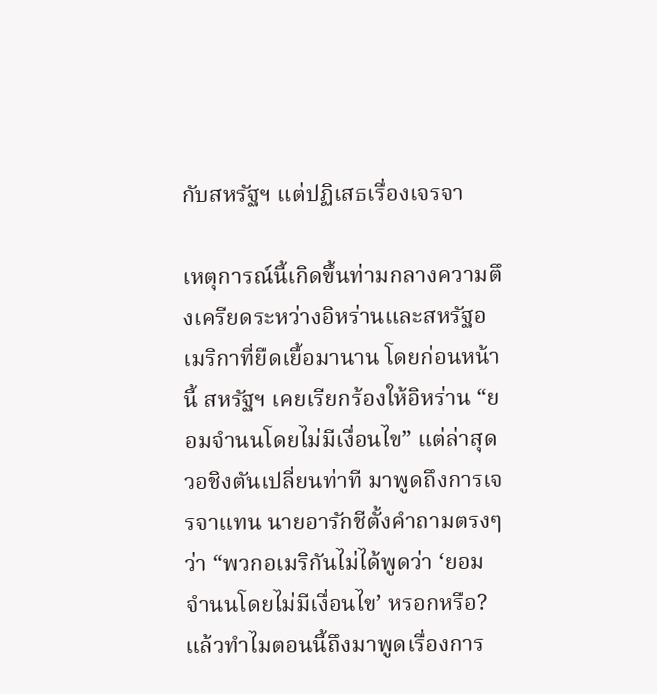กับสหรัฐฯ แต่ปฏิเสธเรื่องเจรจา

เหตุการณ์นี้เกิดขึ้นท่ามกลางความตึงเครียดระหว่างอิหร่านและสหรัฐอเมริกาที่ยืดเยื้อมานาน โดยก่อนหน้านี้ สหรัฐฯ เคยเรียกร้องให้อิหร่าน “ยอมจำนนโดยไม่มีเงื่อนไข” แต่ล่าสุดวอชิงตันเปลี่ยนท่าที มาพูดถึงการเจรจาแทน นายอารักชีตั้งคำถามตรงๆ ว่า “พวกอเมริกันไม่ได้พูดว่า ‘ยอมจำนนโดยไม่มีเงื่อนไข’ หรอกหรือ? แล้วทำไมตอนนี้ถึงมาพูดเรื่องการ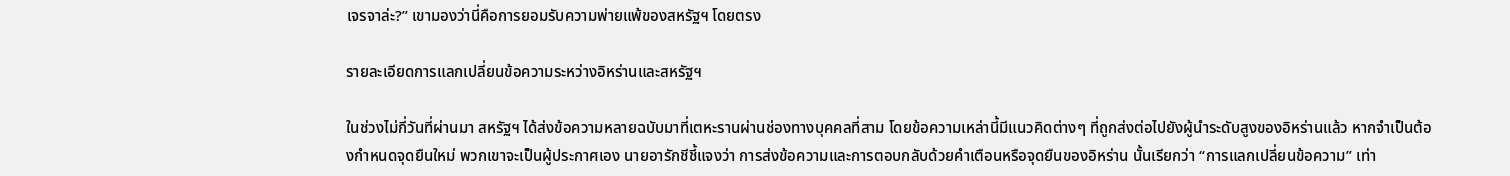เจรจาล่ะ?” เขามองว่านี่คือการยอมรับความพ่ายแพ้ของสหรัฐฯ โดยตรง

รายละเอียดการแลกเปลี่ยนข้อความระหว่างอิหร่านและสหรัฐฯ

ในช่วงไม่กี่วันที่ผ่านมา สหรัฐฯ ได้ส่งข้อความหลายฉบับมาที่เตหะรานผ่านช่องทางบุคคลที่สาม โดยข้อความเหล่านี้มีแนวคิดต่างๆ ที่ถูกส่งต่อไปยังผู้นำระดับสูงของอิหร่านแล้ว หากจำเป็นต้องกำหนดจุดยืนใหม่ พวกเขาจะเป็นผู้ประกาศเอง นายอารักชีชี้แจงว่า การส่งข้อความและการตอบกลับด้วยคำเตือนหรือจุดยืนของอิหร่าน นั้นเรียกว่า “การแลกเปลี่ยนข้อความ” เท่า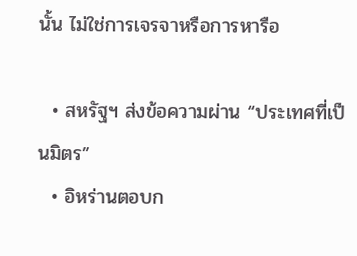นั้น ไม่ใช่การเจรจาหรือการหารือ

  • สหรัฐฯ ส่งข้อความผ่าน “ประเทศที่เป็นมิตร”
  • อิหร่านตอบก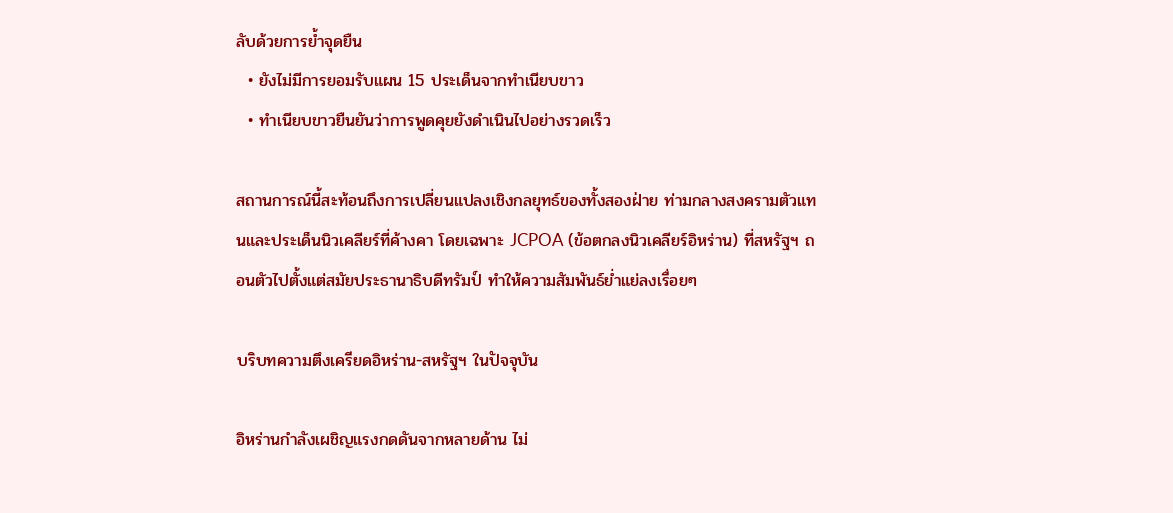ลับด้วยการย้ำจุดยืน
  • ยังไม่มีการยอมรับแผน 15 ประเด็นจากทำเนียบขาว
  • ทำเนียบขาวยืนยันว่าการพูดคุยยังดำเนินไปอย่างรวดเร็ว

สถานการณ์นี้สะท้อนถึงการเปลี่ยนแปลงเชิงกลยุทธ์ของทั้งสองฝ่าย ท่ามกลางสงครามตัวแทนและประเด็นนิวเคลียร์ที่ค้างคา โดยเฉพาะ JCPOA (ข้อตกลงนิวเคลียร์อิหร่าน) ที่สหรัฐฯ ถอนตัวไปตั้งแต่สมัยประธานาธิบดีทรัมป์ ทำให้ความสัมพันธ์ย่ำแย่ลงเรื่อยๆ

บริบทความตึงเครียดอิหร่าน-สหรัฐฯ ในปัจจุบัน

อิหร่านกำลังเผชิญแรงกดดันจากหลายด้าน ไม่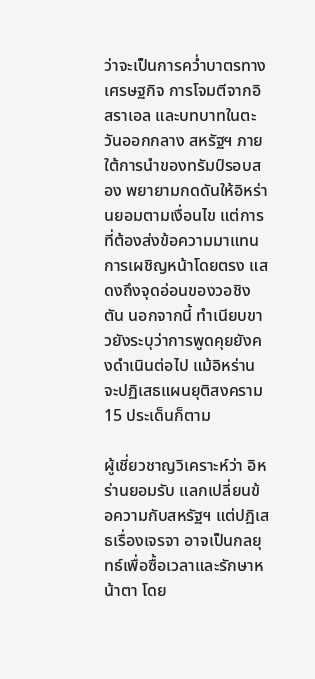ว่าจะเป็นการคว่ำบาตรทางเศรษฐกิจ การโจมตีจากอิสราเอล และบทบาทในตะวันออกกลาง สหรัฐฯ ภายใต้การนำของทรัมป์รอบสอง พยายามกดดันให้อิหร่านยอมตามเงื่อนไข แต่การที่ต้องส่งข้อความมาแทนการเผชิญหน้าโดยตรง แสดงถึงจุดอ่อนของวอชิงตัน นอกจากนี้ ทำเนียบขาวยังระบุว่าการพูดคุยยังคงดำเนินต่อไป แม้อิหร่านจะปฏิเสธแผนยุติสงคราม 15 ประเด็นก็ตาม

ผู้เชี่ยวชาญวิเคราะห์ว่า อิหร่านยอมรับ แลกเปลี่ยนข้อความกับสหรัฐฯ แต่ปฏิเสธเรื่องเจรจา อาจเป็นกลยุทธ์เพื่อซื้อเวลาและรักษาหน้าตา โดย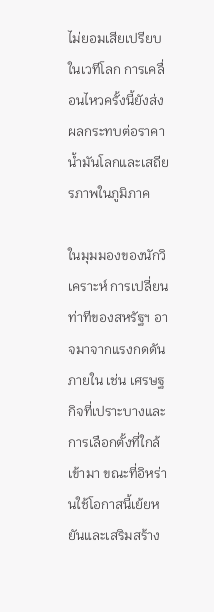ไม่ยอมเสียเปรียบในเวทีโลก การเคลื่อนไหวครั้งนี้ยังส่งผลกระทบต่อราคาน้ำมันโลกและเสถียรภาพในภูมิภาค

ในมุมมองของนักวิเคราะห์ การเปลี่ยนท่าทีของสหรัฐฯ อาจมาจากแรงกดดันภายใน เช่น เศรษฐกิจที่เปราะบางและการเลือกตั้งที่ใกล้เข้ามา ขณะที่อิหร่านใช้โอกาสนี้เย้ยหยันและเสริมสร้าง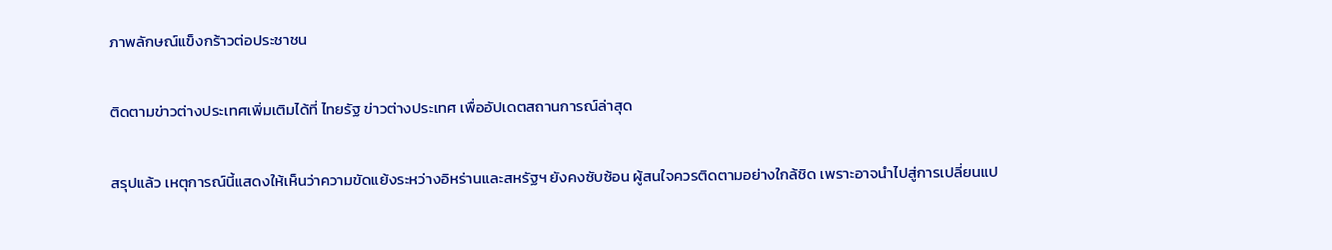ภาพลักษณ์แข็งกร้าวต่อประชาชน

ติดตามข่าวต่างประเทศเพิ่มเติมได้ที่ ไทยรัฐ ข่าวต่างประเทศ เพื่ออัปเดตสถานการณ์ล่าสุด

สรุปแล้ว เหตุการณ์นี้แสดงให้เห็นว่าความขัดแย้งระหว่างอิหร่านและสหรัฐฯ ยังคงซับซ้อน ผู้สนใจควรติดตามอย่างใกล้ชิด เพราะอาจนำไปสู่การเปลี่ยนแป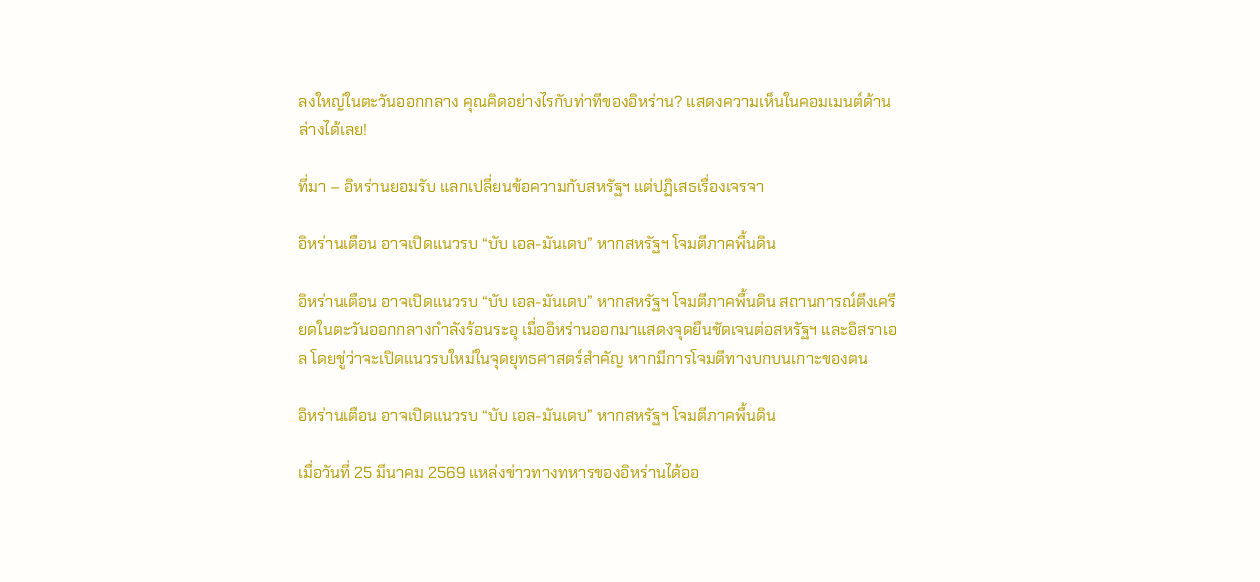ลงใหญ่ในตะวันออกกลาง คุณคิดอย่างไรกับท่าทีของอิหร่าน? แสดงความเห็นในคอมเมนต์ด้านล่างได้เลย!

ที่มา – อิหร่านยอมรับ แลกเปลี่ยนข้อความกับสหรัฐฯ แต่ปฏิเสธเรื่องเจรจา

อิหร่านเตือน อาจเปิดแนวรบ “บับ เอล-มันเดบ” หากสหรัฐฯ โจมตีภาคพื้นดิน

อิหร่านเตือน อาจเปิดแนวรบ “บับ เอล-มันเดบ” หากสหรัฐฯ โจมตีภาคพื้นดิน สถานการณ์ตึงเครียดในตะวันออกกลางกำลังร้อนระอุ เมื่ออิหร่านออกมาแสดงจุดยืนชัดเจนต่อสหรัฐฯ และอิสราเอล โดยขู่ว่าจะเปิดแนวรบใหม่ในจุดยุทธศาสตร์สำคัญ หากมีการโจมตีทางบกบนเกาะของตน

อิหร่านเตือน อาจเปิดแนวรบ “บับ เอล-มันเดบ” หากสหรัฐฯ โจมตีภาคพื้นดิน

เมื่อวันที่ 25 มีนาคม 2569 แหล่งข่าวทางทหารของอิหร่านได้ออ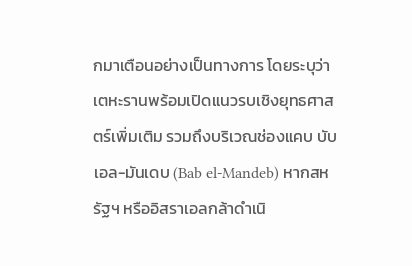กมาเตือนอย่างเป็นทางการ โดยระบุว่า เตหะรานพร้อมเปิดแนวรบเชิงยุทธศาสตร์เพิ่มเติม รวมถึงบริเวณช่องแคบ บับ เอล-มันเดบ (Bab el-Mandeb) หากสหรัฐฯ หรืออิสราเอลกล้าดำเนิ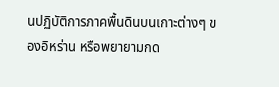นปฏิบัติการภาคพื้นดินบนเกาะต่างๆ ของอิหร่าน หรือพยายามกด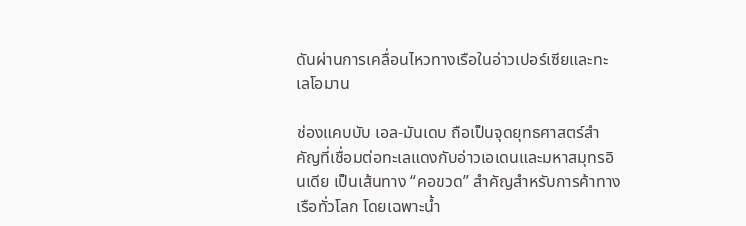ดันผ่านการเคลื่อนไหวทางเรือในอ่าวเปอร์เซียและทะเลโอมาน

ช่องแคบบับ เอล-มันเดบ ถือเป็นจุดยุทธศาสตร์สำคัญที่เชื่อมต่อทะเลแดงกับอ่าวเอเดนและมหาสมุทรอินเดีย เป็นเส้นทาง “คอขวด” สำคัญสำหรับการค้าทางเรือทั่วโลก โดยเฉพาะน้ำ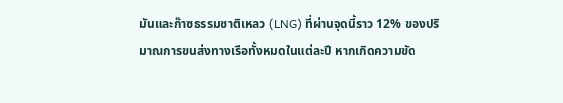มันและก๊าซธรรมชาติเหลว (LNG) ที่ผ่านจุดนี้ราว 12% ของปริมาณการขนส่งทางเรือทั้งหมดในแต่ละปี หากเกิดความขัด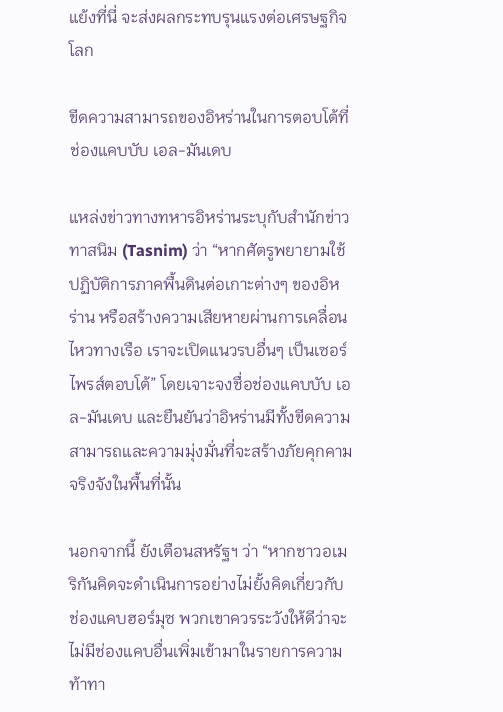แย้งที่นี่ จะส่งผลกระทบรุนแรงต่อเศรษฐกิจโลก

ขีดความสามารถของอิหร่านในการตอบโต้ที่ช่องแคบบับ เอล-มันเดบ

แหล่งข่าวทางทหารอิหร่านระบุกับสำนักข่าวทาสนิม (Tasnim) ว่า “หากศัตรูพยายามใช้ปฏิบัติการภาคพื้นดินต่อเกาะต่างๆ ของอิหร่าน หรือสร้างความเสียหายผ่านการเคลื่อนไหวทางเรือ เราจะเปิดแนวรบอื่นๆ เป็นเซอร์ไพรส์ตอบโต้” โดยเจาะจงชื่อช่องแคบบับ เอล-มันเดบ และยืนยันว่าอิหร่านมีทั้งขีดความสามารถและความมุ่งมั่นที่จะสร้างภัยคุกคามจริงจังในพื้นที่นั้น

นอกจากนี้ ยังเตือนสหรัฐฯ ว่า “หากชาวอเมริกันคิดจะดำเนินการอย่างไม่ยั้งคิดเกี่ยวกับช่องแคบฮอร์มุซ พวกเขาควรระวังให้ดีว่าจะไม่มีช่องแคบอื่นเพิ่มเข้ามาในรายการความท้าทา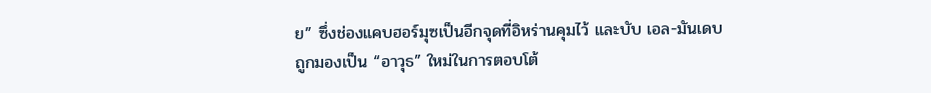ย” ซึ่งช่องแคบฮอร์มุซเป็นอีกจุดที่อิหร่านคุมไว้ และบับ เอล-มันเดบ ถูกมองเป็น “อาวุธ” ใหม่ในการตอบโต้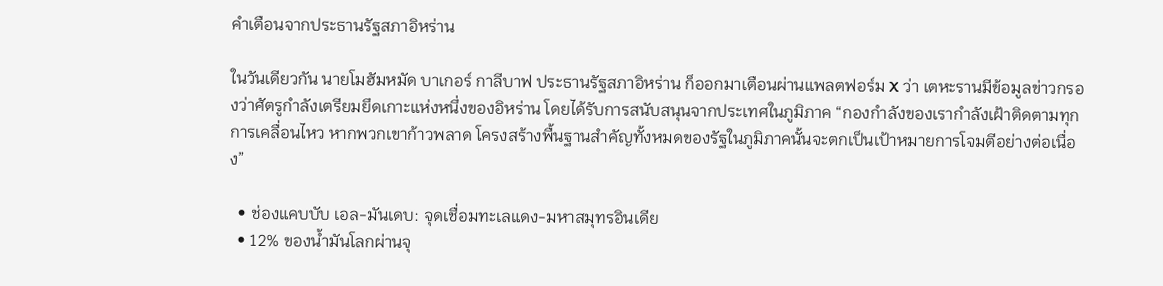คำเตือนจากประธานรัฐสภาอิหร่าน

ในวันเดียวกัน นายโมฮัมหมัด บาเกอร์ กาลีบาฟ ประธานรัฐสภาอิหร่าน ก็ออกมาเตือนผ่านแพลตฟอร์ม X ว่า เตหะรานมีข้อมูลข่าวกรองว่าศัตรูกำลังเตรียมยึดเกาะแห่งหนึ่งของอิหร่าน โดยได้รับการสนับสนุนจากประเทศในภูมิภาค “กองกำลังของเรากำลังเฝ้าติดตามทุกการเคลื่อนไหว หากพวกเขาก้าวพลาด โครงสร้างพื้นฐานสำคัญทั้งหมดของรัฐในภูมิภาคนั้นจะตกเป็นเป้าหมายการโจมตีอย่างต่อเนื่อง”

  • ช่องแคบบับ เอล-มันเดบ: จุดเชื่อมทะเลแดง-มหาสมุทรอินเดีย
  • 12% ของน้ำมันโลกผ่านจุ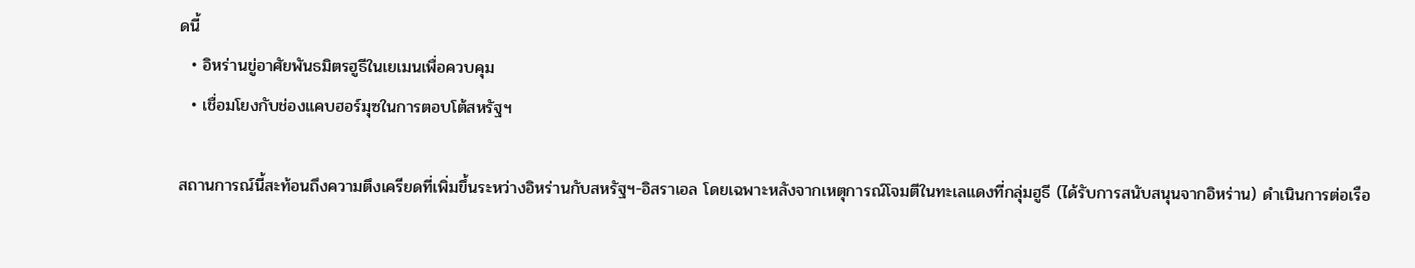ดนี้
  • อิหร่านขู่อาศัยพันธมิตรฮูธีในเยเมนเพื่อควบคุม
  • เชื่อมโยงกับช่องแคบฮอร์มุซในการตอบโต้สหรัฐฯ

สถานการณ์นี้สะท้อนถึงความตึงเครียดที่เพิ่มขึ้นระหว่างอิหร่านกับสหรัฐฯ-อิสราเอล โดยเฉพาะหลังจากเหตุการณ์โจมตีในทะเลแดงที่กลุ่มฮูธี (ได้รับการสนับสนุนจากอิหร่าน) ดำเนินการต่อเรือ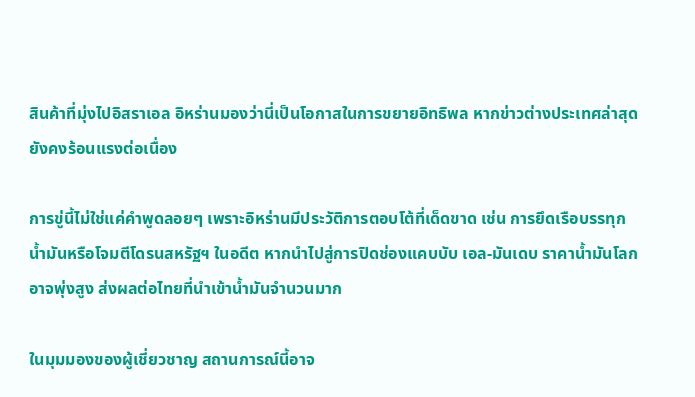สินค้าที่มุ่งไปอิสราเอล อิหร่านมองว่านี่เป็นโอกาสในการขยายอิทธิพล หากข่าวต่างประเทศล่าสุดยังคงร้อนแรงต่อเนื่อง

การขู่นี้ไม่ใช่แค่คำพูดลอยๆ เพราะอิหร่านมีประวัติการตอบโต้ที่เด็ดขาด เช่น การยึดเรือบรรทุกน้ำมันหรือโจมตีโดรนสหรัฐฯ ในอดีต หากนำไปสู่การปิดช่องแคบบับ เอล-มันเดบ ราคาน้ำมันโลกอาจพุ่งสูง ส่งผลต่อไทยที่นำเข้าน้ำมันจำนวนมาก

ในมุมมองของผู้เชี่ยวชาญ สถานการณ์นี้อาจ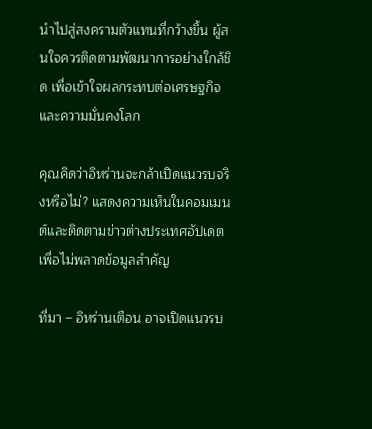นำไปสู่สงครามตัวแทนที่กว้างขึ้น ผู้สนใจควรติดตามพัฒนาการอย่างใกล้ชิด เพื่อเข้าใจผลกระทบต่อเศรษฐกิจและความมั่นคงโลก

คุณคิดว่าอิหร่านจะกล้าเปิดแนวรบจริงหรือไม่? แสดงความเห็นในคอมเมนต์และติดตามข่าวต่างประเทศอัปเดตเพื่อไม่พลาดข้อมูลสำคัญ

ที่มา – อิหร่านเตือน อาจเปิดแนวรบ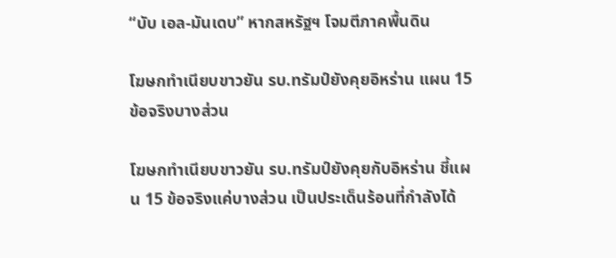“บับ เอล-มันเดบ” หากสหรัฐฯ โจมตีภาคพื้นดิน

โฆษกทำเนียบขาวยัน รบ.ทรัมป์ยังคุยอิหร่าน แผน 15 ข้อจริงบางส่วน

โฆษกทำเนียบขาวยัน รบ.ทรัมป์ยังคุยกับอิหร่าน ชี้แผน 15 ข้อจริงแค่บางส่วน เป็นประเด็นร้อนที่กำลังได้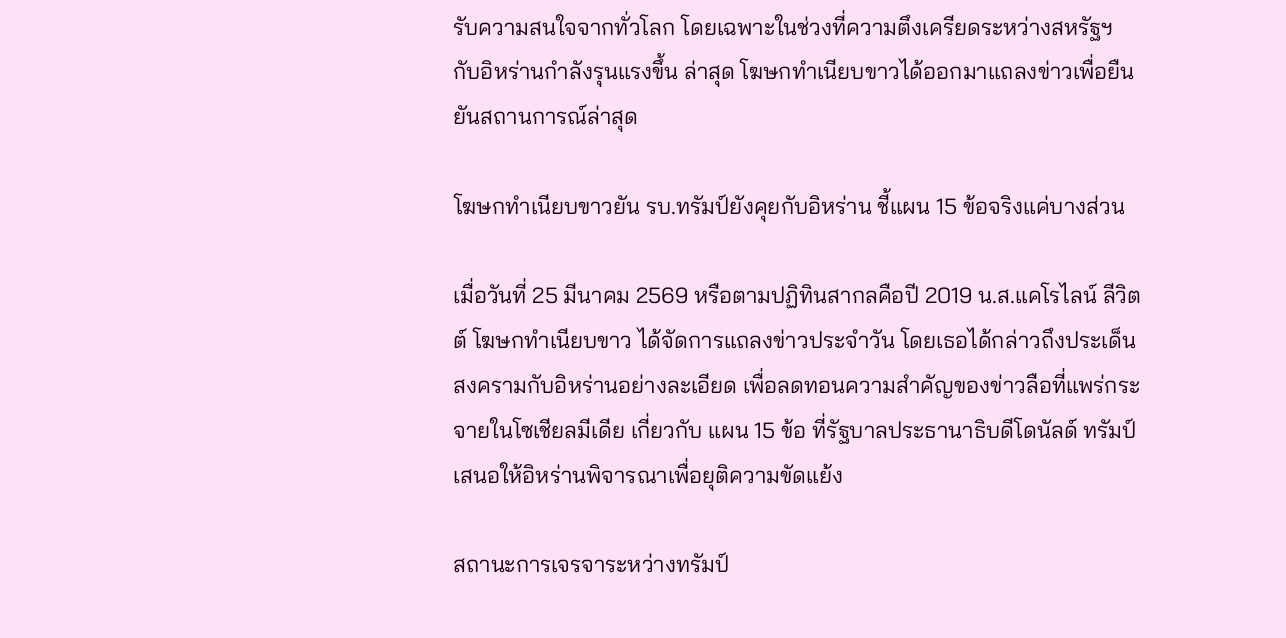รับความสนใจจากทั่วโลก โดยเฉพาะในช่วงที่ความตึงเครียดระหว่างสหรัฐฯ กับอิหร่านกำลังรุนแรงขึ้น ล่าสุด โฆษกทำเนียบขาวได้ออกมาแถลงข่าวเพื่อยืนยันสถานการณ์ล่าสุด

โฆษกทำเนียบขาวยัน รบ.ทรัมป์ยังคุยกับอิหร่าน ชี้แผน 15 ข้อจริงแค่บางส่วน

เมื่อวันที่ 25 มีนาคม 2569 หรือตามปฏิทินสากลคือปี 2019 น.ส.แคโรไลน์ ลีวิตต์ โฆษกทำเนียบขาว ได้จัดการแถลงข่าวประจำวัน โดยเธอได้กล่าวถึงประเด็นสงครามกับอิหร่านอย่างละเอียด เพื่อลดทอนความสำคัญของข่าวลือที่แพร่กระจายในโซเชียลมีเดีย เกี่ยวกับ แผน 15 ข้อ ที่รัฐบาลประธานาธิบดีโดนัลด์ ทรัมป์ เสนอให้อิหร่านพิจารณาเพื่อยุติความขัดแย้ง

สถานะการเจรจาระหว่างทรัมป์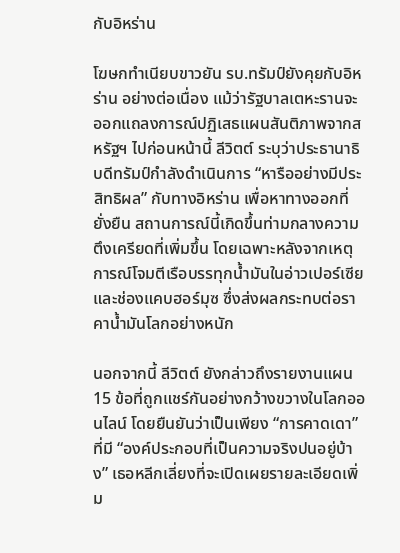กับอิหร่าน

โฆษกทำเนียบขาวยัน รบ.ทรัมป์ยังคุยกับอิหร่าน อย่างต่อเนื่อง แม้ว่ารัฐบาลเตหะรานจะออกแถลงการณ์ปฏิเสธแผนสันติภาพจากสหรัฐฯ ไปก่อนหน้านี้ ลีวิตต์ ระบุว่าประธานาธิบดีทรัมป์กำลังดำเนินการ “หารืออย่างมีประสิทธิผล” กับทางอิหร่าน เพื่อหาทางออกที่ยั่งยืน สถานการณ์นี้เกิดขึ้นท่ามกลางความตึงเครียดที่เพิ่มขึ้น โดยเฉพาะหลังจากเหตุการณ์โจมตีเรือบรรทุกน้ำมันในอ่าวเปอร์เซียและช่องแคบฮอร์มุซ ซึ่งส่งผลกระทบต่อราคาน้ำมันโลกอย่างหนัก

นอกจากนี้ ลีวิตต์ ยังกล่าวถึงรายงานแผน 15 ข้อที่ถูกแชร์กันอย่างกว้างขวางในโลกออนไลน์ โดยยืนยันว่าเป็นเพียง “การคาดเดา” ที่มี “องค์ประกอบที่เป็นความจริงปนอยู่บ้าง” เธอหลีกเลี่ยงที่จะเปิดเผยรายละเอียดเพิ่ม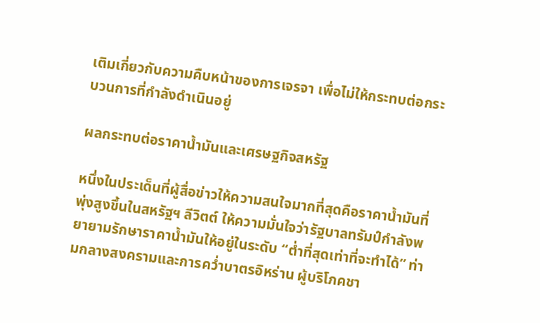เติมเกี่ยวกับความคืบหน้าของการเจรจา เพื่อไม่ให้กระทบต่อกระบวนการที่กำลังดำเนินอยู่

ผลกระทบต่อราคาน้ำมันและเศรษฐกิจสหรัฐ

หนึ่งในประเด็นที่ผู้สื่อข่าวให้ความสนใจมากที่สุดคือราคาน้ำมันที่พุ่งสูงขึ้นในสหรัฐฯ ลีวิตต์ ให้ความมั่นใจว่ารัฐบาลทรัมป์กำลังพยายามรักษาราคาน้ำมันให้อยู่ในระดับ “ต่ำที่สุดเท่าที่จะทำได้” ท่ามกลางสงครามและการคว่ำบาตรอิหร่าน ผู้บริโภคชา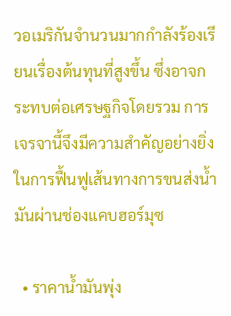วอเมริกันจำนวนมากกำลังร้องเรียนเรื่องต้นทุนที่สูงขึ้น ซึ่งอาจกระทบต่อเศรษฐกิจโดยรวม การเจรจานี้จึงมีความสำคัญอย่างยิ่งในการฟื้นฟูเส้นทางการขนส่งน้ำมันผ่านช่องแคบฮอร์มุซ

  • ราคาน้ำมันพุ่ง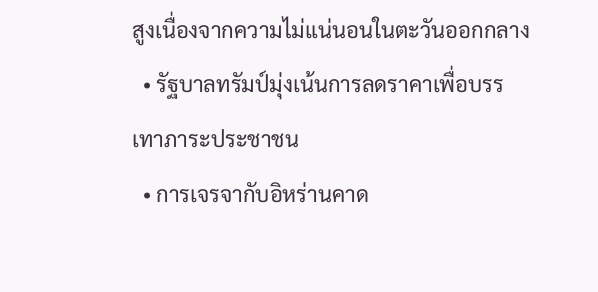สูงเนื่องจากความไม่แน่นอนในตะวันออกกลาง
  • รัฐบาลทรัมป์มุ่งเน้นการลดราคาเพื่อบรรเทาภาระประชาชน
  • การเจรจากับอิหร่านคาด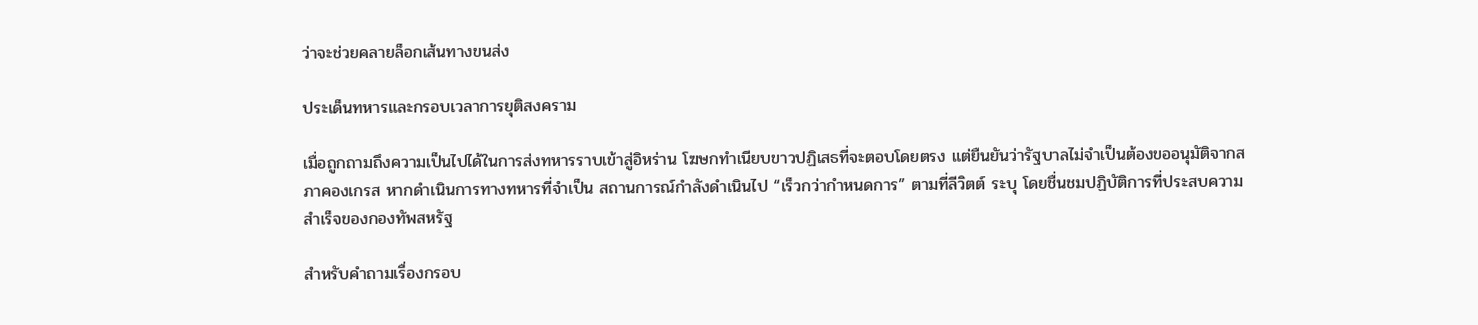ว่าจะช่วยคลายล็อกเส้นทางขนส่ง

ประเด็นทหารและกรอบเวลาการยุติสงคราม

เมื่อถูกถามถึงความเป็นไปได้ในการส่งทหารราบเข้าสู่อิหร่าน โฆษกทำเนียบขาวปฏิเสธที่จะตอบโดยตรง แต่ยืนยันว่ารัฐบาลไม่จำเป็นต้องขออนุมัติจากสภาคองเกรส หากดำเนินการทางทหารที่จำเป็น สถานการณ์กำลังดำเนินไป “เร็วกว่ากำหนดการ” ตามที่ลีวิตต์ ระบุ โดยชื่นชมปฏิบัติการที่ประสบความสำเร็จของกองทัพสหรัฐ

สำหรับคำถามเรื่องกรอบ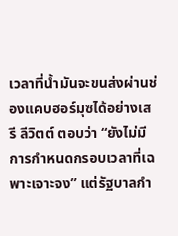เวลาที่น้ำมันจะขนส่งผ่านช่องแคบฮอร์มุซได้อย่างเสรี ลีวิตต์ ตอบว่า “ยังไม่มีการกำหนดกรอบเวลาที่เฉพาะเจาะจง” แต่รัฐบาลกำ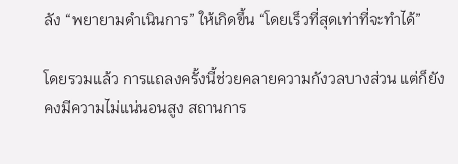ลัง “พยายามดำเนินการ” ให้เกิดขึ้น “โดยเร็วที่สุดเท่าที่จะทำได้”

โดยรวมแล้ว การแถลงครั้งนี้ช่วยคลายความกังวลบางส่วน แต่ก็ยังคงมีความไม่แน่นอนสูง สถานการ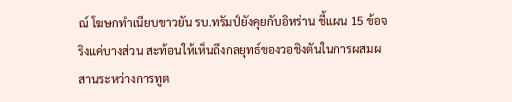ณ์ โฆษกทำเนียบขาวยัน รบ.ทรัมป์ยังคุยกับอิหร่าน ชี้แผน 15 ข้อจริงแค่บางส่วน สะท้อนให้เห็นถึงกลยุทธ์ของวอชิงตันในการผสมผสานระหว่างการทูต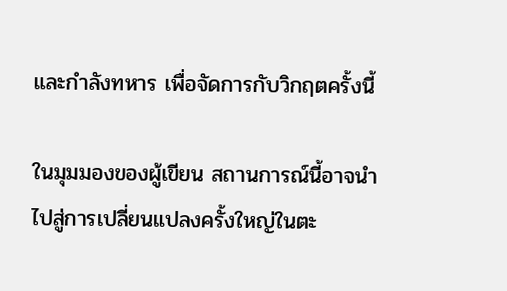และกำลังทหาร เพื่อจัดการกับวิกฤตครั้งนี้

ในมุมมองของผู้เขียน สถานการณ์นี้อาจนำไปสู่การเปลี่ยนแปลงครั้งใหญ่ในตะ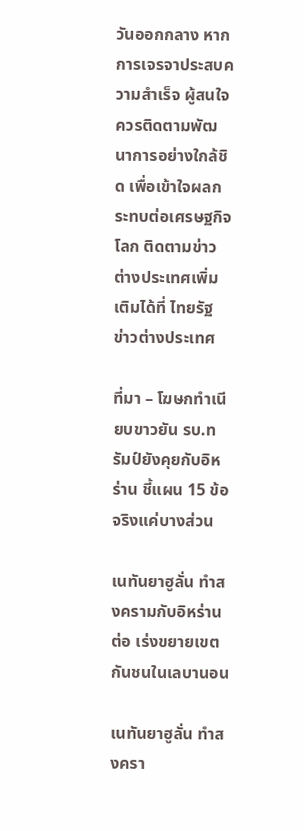วันออกกลาง หากการเจรจาประสบความสำเร็จ ผู้สนใจควรติดตามพัฒนาการอย่างใกล้ชิด เพื่อเข้าใจผลกระทบต่อเศรษฐกิจโลก ติดตามข่าวต่างประเทศเพิ่มเติมได้ที่ ไทยรัฐ ข่าวต่างประเทศ

ที่มา – โฆษกทำเนียบขาวยัน รบ.ทรัมป์ยังคุยกับอิหร่าน ชี้แผน 15 ข้อจริงแค่บางส่วน

เนทันยาฮูลั่น ทำสงครามกับอิหร่านต่อ เร่งขยายเขตกันชนในเลบานอน

เนทันยาฮูลั่น ทำสงครา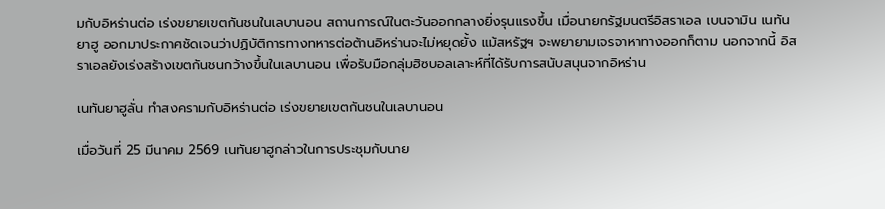มกับอิหร่านต่อ เร่งขยายเขตกันชนในเลบานอน สถานการณ์ในตะวันออกกลางยิ่งรุนแรงขึ้น เมื่อนายกรัฐมนตรีอิสราเอล เบนจามิน เนทันยาฮู ออกมาประกาศชัดเจนว่าปฏิบัติการทางทหารต่อต้านอิหร่านจะไม่หยุดยั้ง แม้สหรัฐฯ จะพยายามเจรจาหาทางออกก็ตาม นอกจากนี้ อิสราเอลยังเร่งสร้างเขตกันชนกว้างขึ้นในเลบานอน เพื่อรับมือกลุ่มฮิซบอลเลาะห์ที่ได้รับการสนับสนุนจากอิหร่าน

เนทันยาฮูลั่น ทำสงครามกับอิหร่านต่อ เร่งขยายเขตกันชนในเลบานอน

เมื่อวันที่ 25 มีนาคม 2569 เนทันยาฮูกล่าวในการประชุมกับนาย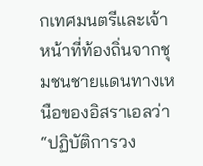กเทศมนตรีและเจ้าหน้าที่ท้องถิ่นจากชุมชนชายแดนทางเหนือของอิสราเอลว่า “ปฏิบัติการวง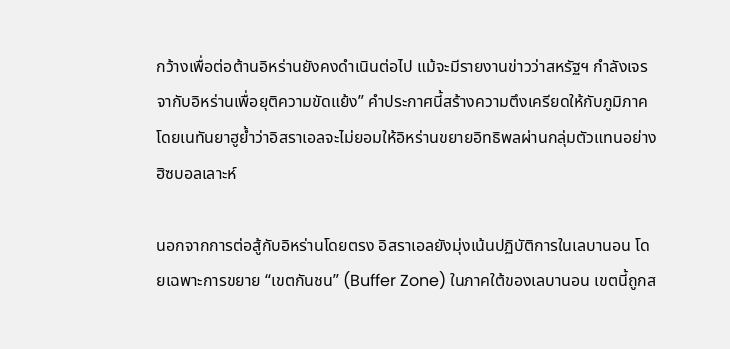กว้างเพื่อต่อต้านอิหร่านยังคงดำเนินต่อไป แม้จะมีรายงานข่าวว่าสหรัฐฯ กำลังเจรจากับอิหร่านเพื่อยุติความขัดแย้ง” คำประกาศนี้สร้างความตึงเครียดให้กับภูมิภาค โดยเนทันยาฮูย้ำว่าอิสราเอลจะไม่ยอมให้อิหร่านขยายอิทธิพลผ่านกลุ่มตัวแทนอย่างฮิซบอลเลาะห์

นอกจากการต่อสู้กับอิหร่านโดยตรง อิสราเอลยังมุ่งเน้นปฏิบัติการในเลบานอน โดยเฉพาะการขยาย “เขตกันชน” (Buffer Zone) ในภาคใต้ของเลบานอน เขตนี้ถูกส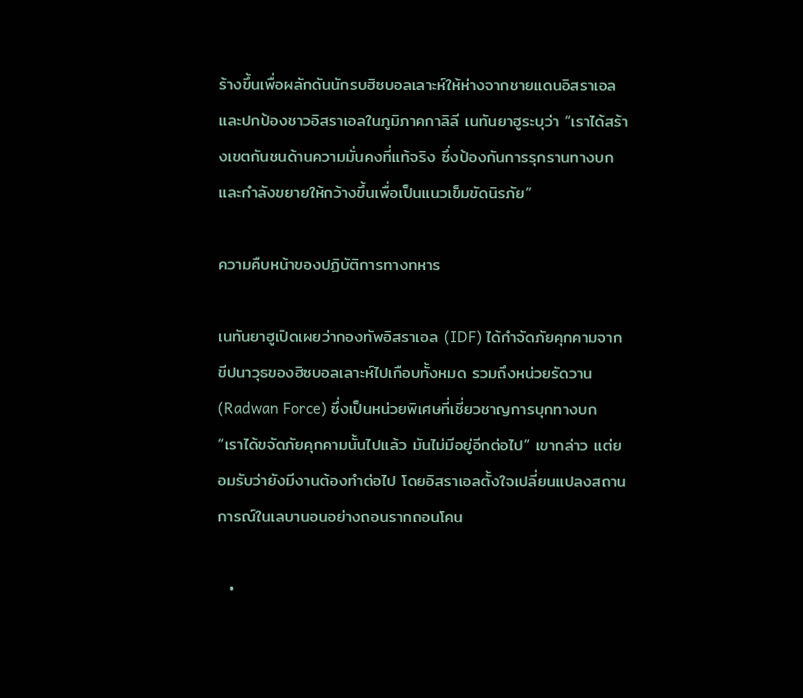ร้างขึ้นเพื่อผลักดันนักรบฮิซบอลเลาะห์ให้ห่างจากชายแดนอิสราเอล และปกป้องชาวอิสราเอลในภูมิภาคกาลิลี เนทันยาฮูระบุว่า “เราได้สร้างเขตกันชนด้านความมั่นคงที่แท้จริง ซึ่งป้องกันการรุกรานทางบก และกำลังขยายให้กว้างขึ้นเพื่อเป็นแนวเข็มขัดนิรภัย”

ความคืบหน้าของปฏิบัติการทางทหาร

เนทันยาฮูเปิดเผยว่ากองทัพอิสราเอล (IDF) ได้กำจัดภัยคุกคามจากขีปนาวุธของฮิซบอลเลาะห์ไปเกือบทั้งหมด รวมถึงหน่วยรัดวาน (Radwan Force) ซึ่งเป็นหน่วยพิเศษที่เชี่ยวชาญการบุกทางบก “เราได้ขจัดภัยคุกคามนั้นไปแล้ว มันไม่มีอยู่อีกต่อไป” เขากล่าว แต่ยอมรับว่ายังมีงานต้องทำต่อไป โดยอิสราเอลตั้งใจเปลี่ยนแปลงสถานการณ์ในเลบานอนอย่างถอนรากถอนโคน

  •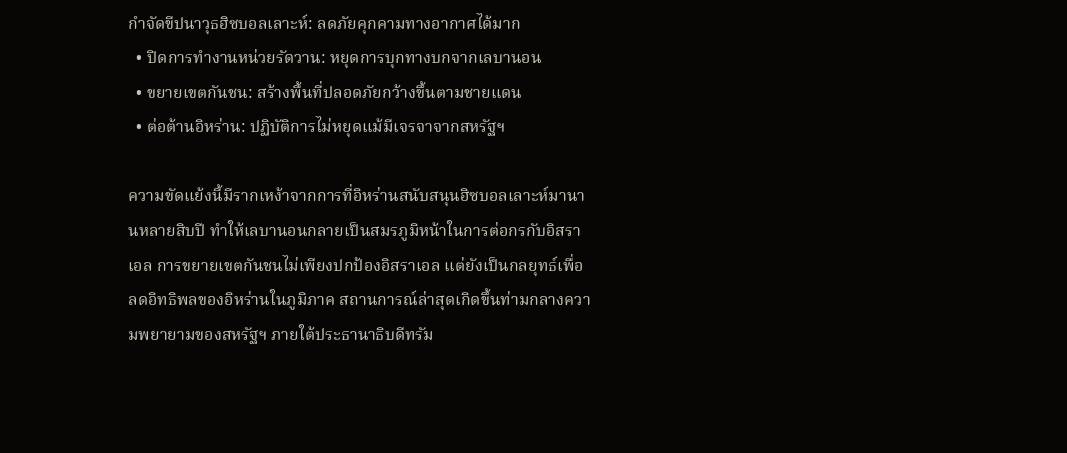กำจัดขีปนาวุธฮิซบอลเลาะห์: ลดภัยคุกคามทางอากาศได้มาก
  • ปิดการทำงานหน่วยรัดวาน: หยุดการบุกทางบกจากเลบานอน
  • ขยายเขตกันชน: สร้างพื้นที่ปลอดภัยกว้างขึ้นตามชายแดน
  • ต่อต้านอิหร่าน: ปฏิบัติการไม่หยุดแม้มีเจรจาจากสหรัฐฯ

ความขัดแย้งนี้มีรากเหง้าจากการที่อิหร่านสนับสนุนฮิซบอลเลาะห์มานานหลายสิบปี ทำให้เลบานอนกลายเป็นสมรภูมิหน้าในการต่อกรกับอิสราเอล การขยายเขตกันชนไม่เพียงปกป้องอิสราเอล แต่ยังเป็นกลยุทธ์เพื่อลดอิทธิพลของอิหร่านในภูมิภาค สถานการณ์ล่าสุดเกิดขึ้นท่ามกลางความพยายามของสหรัฐฯ ภายใต้ประธานาธิบดีทรัม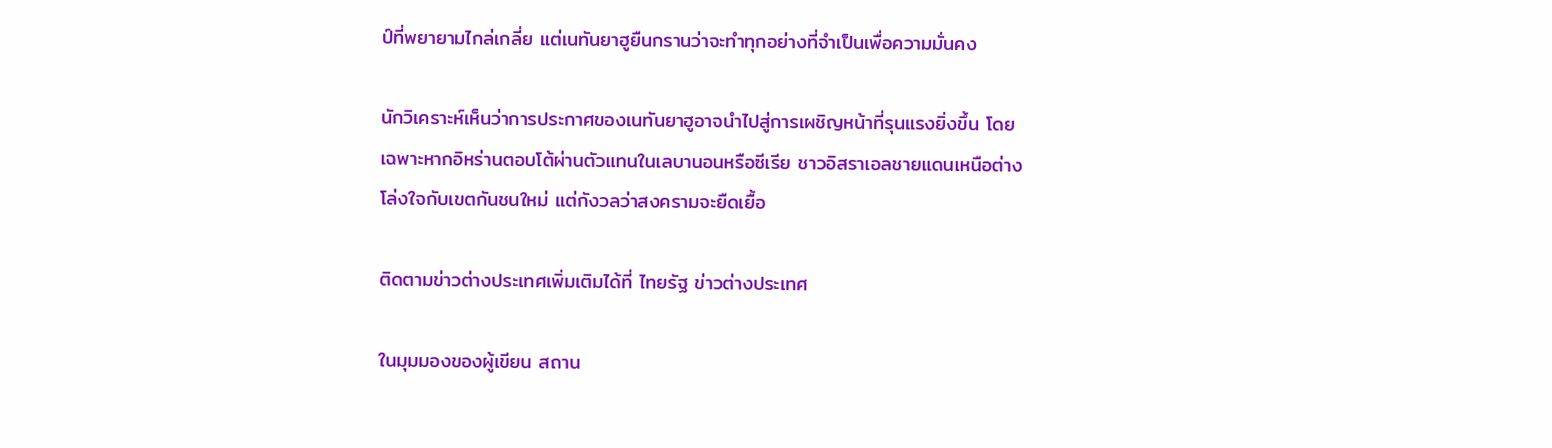ป์ที่พยายามไกล่เกลี่ย แต่เนทันยาฮูยืนกรานว่าจะทำทุกอย่างที่จำเป็นเพื่อความมั่นคง

นักวิเคราะห์เห็นว่าการประกาศของเนทันยาฮูอาจนำไปสู่การเผชิญหน้าที่รุนแรงยิ่งขึ้น โดยเฉพาะหากอิหร่านตอบโต้ผ่านตัวแทนในเลบานอนหรือซีเรีย ชาวอิสราเอลชายแดนเหนือต่างโล่งใจกับเขตกันชนใหม่ แต่กังวลว่าสงครามจะยืดเยื้อ

ติดตามข่าวต่างประเทศเพิ่มเติมได้ที่ ไทยรัฐ ข่าวต่างประเทศ

ในมุมมองของผู้เขียน สถาน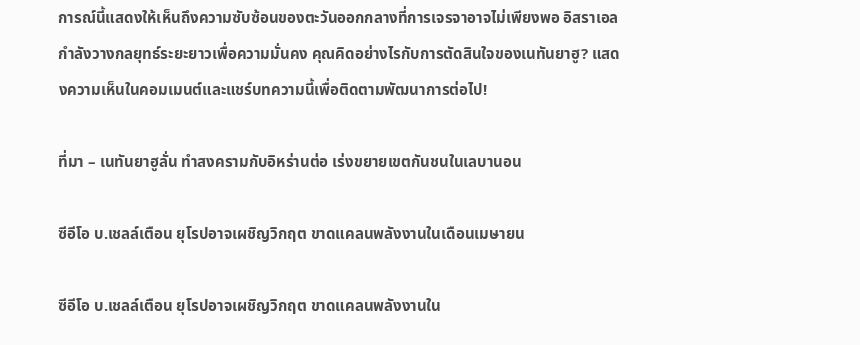การณ์นี้แสดงให้เห็นถึงความซับซ้อนของตะวันออกกลางที่การเจรจาอาจไม่เพียงพอ อิสราเอลกำลังวางกลยุทธ์ระยะยาวเพื่อความมั่นคง คุณคิดอย่างไรกับการตัดสินใจของเนทันยาฮู? แสดงความเห็นในคอมเมนต์และแชร์บทความนี้เพื่อติดตามพัฒนาการต่อไป!

ที่มา – เนทันยาฮูลั่น ทำสงครามกับอิหร่านต่อ เร่งขยายเขตกันชนในเลบานอน

ซีอีโอ บ.เชลล์เตือน ยุโรปอาจเผชิญวิกฤต ขาดแคลนพลังงานในเดือนเมษายน

ซีอีโอ บ.เชลล์เตือน ยุโรปอาจเผชิญวิกฤต ขาดแคลนพลังงานใน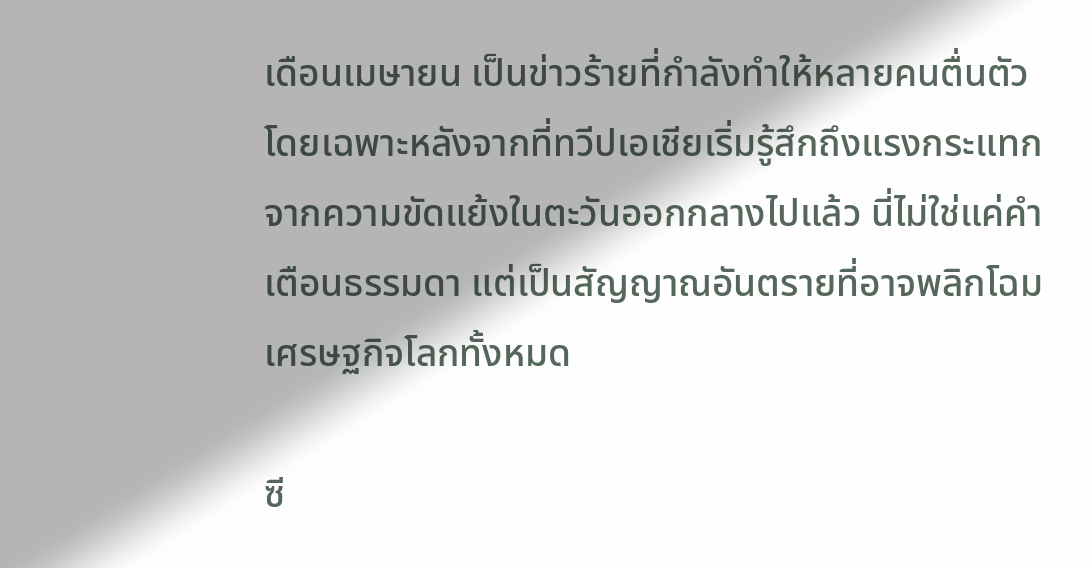เดือนเมษายน เป็นข่าวร้ายที่กำลังทำให้หลายคนตื่นตัว โดยเฉพาะหลังจากที่ทวีปเอเชียเริ่มรู้สึกถึงแรงกระแทกจากความขัดแย้งในตะวันออกกลางไปแล้ว นี่ไม่ใช่แค่คำเตือนธรรมดา แต่เป็นสัญญาณอันตรายที่อาจพลิกโฉมเศรษฐกิจโลกทั้งหมด

ซี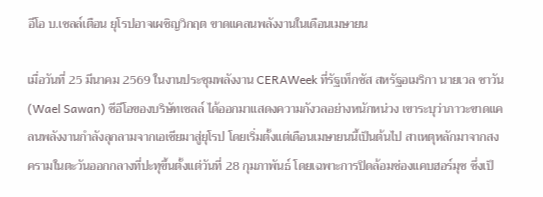อีโอ บ.เชลล์เตือน ยุโรปอาจเผชิญวิกฤต ขาดแคลนพลังงานในเดือนเมษายน

เมื่อวันที่ 25 มีนาคม 2569 ในงานประชุมพลังงาน CERAWeek ที่รัฐเท็กซัส สหรัฐอเมริกา นายเวล ซาวัน (Wael Sawan) ซีอีโอของบริษัทเชลล์ ได้ออกมาแสดงความกังวลอย่างหนักหน่วง เขาระบุว่าภาวะขาดแคลนพลังงานกำลังลุกลามจากเอเชียมาสู่ยุโรป โดยเริ่มตั้งแต่เดือนเมษายนนี้เป็นต้นไป สาเหตุหลักมาจากสงครามในตะวันออกกลางที่ปะทุขึ้นตั้งแต่วันที่ 28 กุมภาพันธ์ โดยเฉพาะการปิดล้อมช่องแคบฮอร์มุซ ซึ่งเป็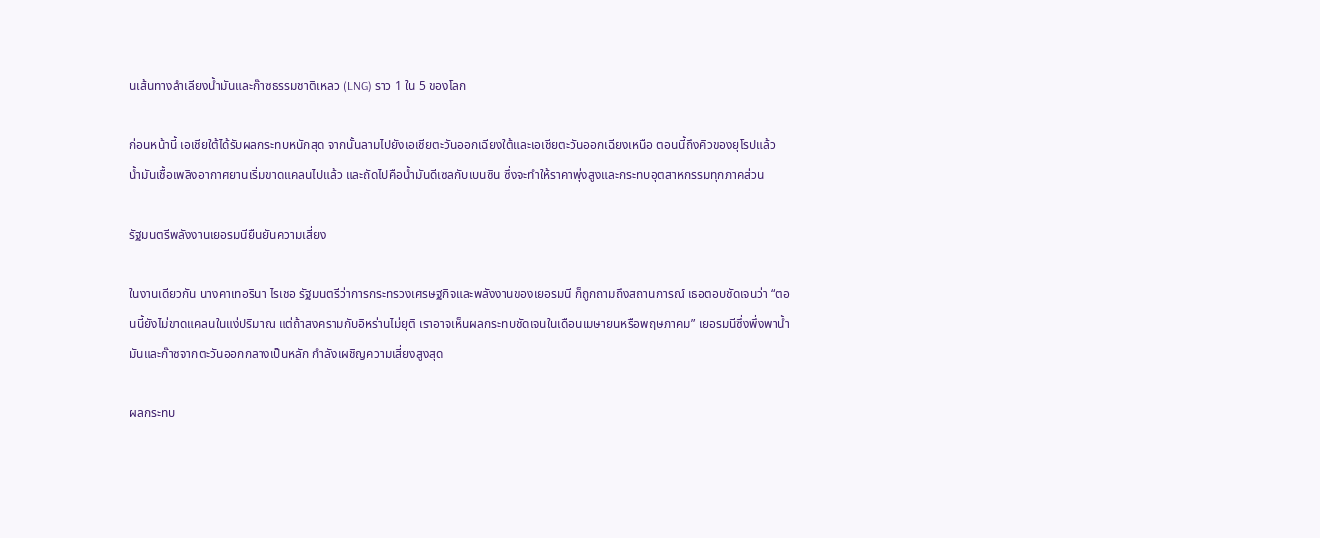นเส้นทางลำเลียงน้ำมันและก๊าซธรรมชาติเหลว (LNG) ราว 1 ใน 5 ของโลก

ก่อนหน้านี้ เอเชียใต้ได้รับผลกระทบหนักสุด จากนั้นลามไปยังเอเชียตะวันออกเฉียงใต้และเอเชียตะวันออกเฉียงเหนือ ตอนนี้ถึงคิวของยุโรปแล้ว น้ำมันเชื้อเพลิงอากาศยานเริ่มขาดแคลนไปแล้ว และถัดไปคือน้ำมันดีเซลกับเบนซิน ซึ่งจะทำให้ราคาพุ่งสูงและกระทบอุตสาหกรรมทุกภาคส่วน

รัฐมนตรีพลังงานเยอรมนียืนยันความเสี่ยง

ในงานเดียวกัน นางคาเทอรินา ไรเชอ รัฐมนตรีว่าการกระทรวงเศรษฐกิจและพลังงานของเยอรมนี ก็ถูกถามถึงสถานการณ์ เธอตอบชัดเจนว่า “ตอนนี้ยังไม่ขาดแคลนในแง่ปริมาณ แต่ถ้าสงครามกับอิหร่านไม่ยุติ เราอาจเห็นผลกระทบชัดเจนในเดือนเมษายนหรือพฤษภาคม” เยอรมนีซึ่งพึ่งพาน้ำมันและก๊าซจากตะวันออกกลางเป็นหลัก กำลังเผชิญความเสี่ยงสูงสุด

ผลกระทบ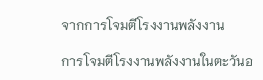จากการโจมตีโรงงานพลังงาน

การโจมตีโรงงานพลังงานในตะวันอ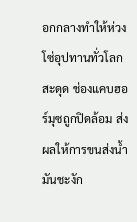อกกลางทำให้ห่วงโซ่อุปทานทั่วโลกสะดุด ช่องแคบฮอร์มุซถูกปิดล้อม ส่งผลให้การขนส่งน้ำมันชะงัก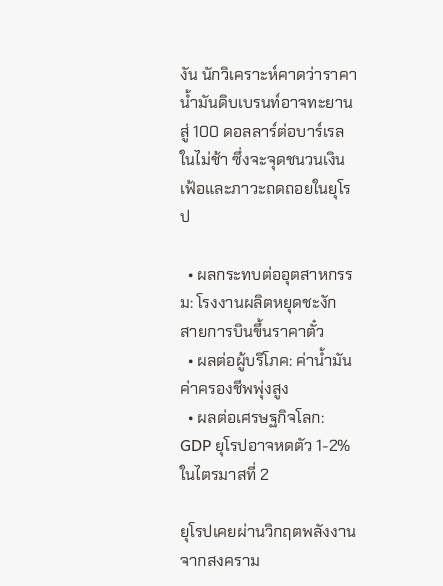งัน นักวิเคราะห์คาดว่าราคาน้ำมันดิบเบรนท์อาจทะยานสู่ 100 ดอลลาร์ต่อบาร์เรลในไม่ช้า ซึ่งจะจุดชนวนเงินเฟ้อและภาวะถดถอยในยุโรป

  • ผลกระทบต่ออุตสาหกรรม: โรงงานผลิตหยุดชะงัก สายการบินขึ้นราคาตั๋ว
  • ผลต่อผู้บริโภค: ค่าน้ำมัน ค่าครองชีพพุ่งสูง
  • ผลต่อเศรษฐกิจโลก: GDP ยุโรปอาจหดตัว 1-2% ในไตรมาสที่ 2

ยุโรปเคยผ่านวิกฤตพลังงานจากสงคราม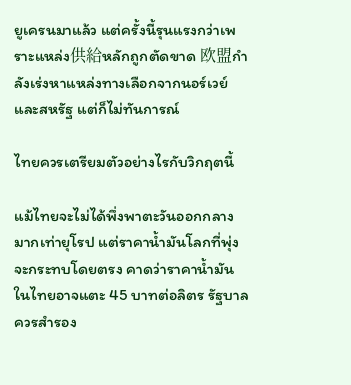ยูเครนมาแล้ว แต่ครั้งนี้รุนแรงกว่าเพราะแหล่ง供給หลักถูกตัดขาด 欧盟กำลังเร่งหาแหล่งทางเลือกจากนอร์เวย์และสหรัฐ แต่ก็ไม่ทันการณ์

ไทยควรเตรียมตัวอย่างไรกับวิกฤตนี้

แม้ไทยจะไม่ได้พึ่งพาตะวันออกกลางมากเท่ายุโรป แต่ราคาน้ำมันโลกที่พุ่งจะกระทบโดยตรง คาดว่าราคาน้ำมันในไทยอาจแตะ 45 บาทต่อลิตร รัฐบาลควรสำรอง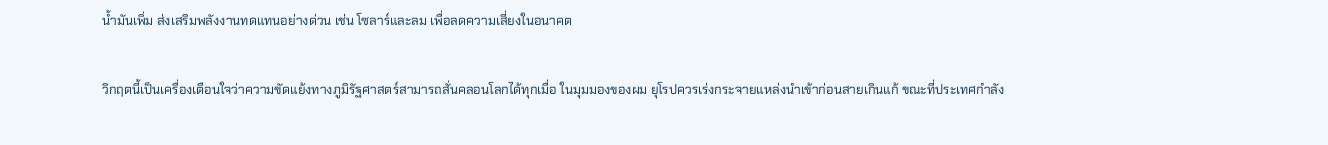น้ำมันเพิ่ม ส่งเสริมพลังงานทดแทนอย่างด่วน เช่น โซลาร์และลม เพื่อลดความเสี่ยงในอนาคต

วิกฤตนี้เป็นเครื่องเตือนใจว่าความขัดแย้งทางภูมิรัฐศาสตร์สามารถสั่นคลอนโลกได้ทุกเมื่อ ในมุมมองของผม ยุโรปควรเร่งกระจายแหล่งนำเข้าก่อนสายเกินแก้ ขณะที่ประเทศกำลัง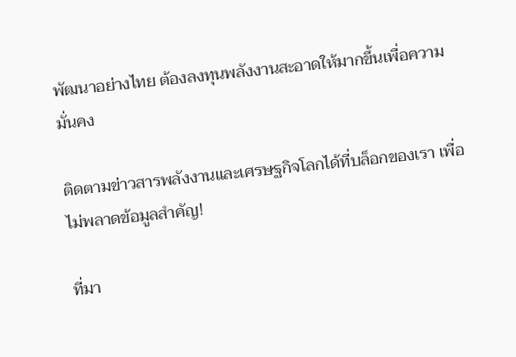พัฒนาอย่างไทย ต้องลงทุนพลังงานสะอาดให้มากขึ้นเพื่อความมั่นคง

ติดตามข่าวสารพลังงานและเศรษฐกิจโลกได้ที่บล็อกของเรา เพื่อไม่พลาดข้อมูลสำคัญ!

ที่มา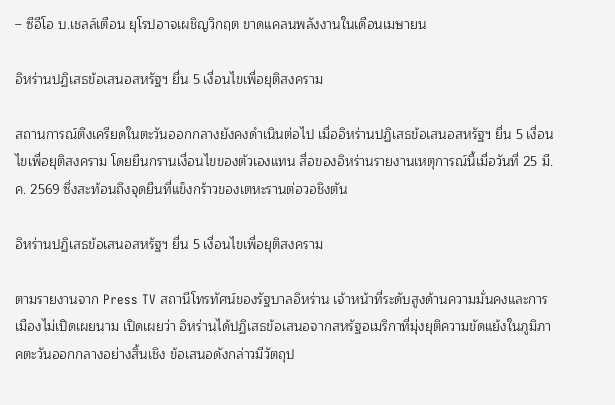– ซีอีโอ บ.เชลล์เตือน ยุโรปอาจเผชิญวิกฤต ขาดแคลนพลังงานในเดือนเมษายน

อิหร่านปฏิเสธข้อเสนอสหรัฐฯ ยื่น 5 เงื่อนไขเพื่อยุติสงคราม

สถานการณ์ตึงเครียดในตะวันออกกลางยังคงดำเนินต่อไป เมื่ออิหร่านปฏิเสธข้อเสนอสหรัฐฯ ยื่น 5 เงื่อนไขเพื่อยุติสงคราม โดยยืนกรานเงื่อนไขของตัวเองแทน สื่อของอิหร่านรายงานเหตุการณ์นี้เมื่อวันที่ 25 มี.ค. 2569 ซึ่งสะท้อนถึงจุดยืนที่แข็งกร้าวของเตหะรานต่อวอชิงตัน

อิหร่านปฏิเสธข้อเสนอสหรัฐฯ ยื่น 5 เงื่อนไขเพื่อยุติสงคราม

ตามรายงานจาก Press TV สถานีโทรทัศน์ของรัฐบาลอิหร่าน เจ้าหน้าที่ระดับสูงด้านความมั่นคงและการเมืองไม่เปิดเผยนาม เปิดเผยว่า อิหร่านได้ปฏิเสธข้อเสนอจากสหรัฐอเมริกาที่มุ่งยุติความขัดแย้งในภูมิภาคตะวันออกกลางอย่างสิ้นเชิง ข้อเสนอดังกล่าวมีวัตถุป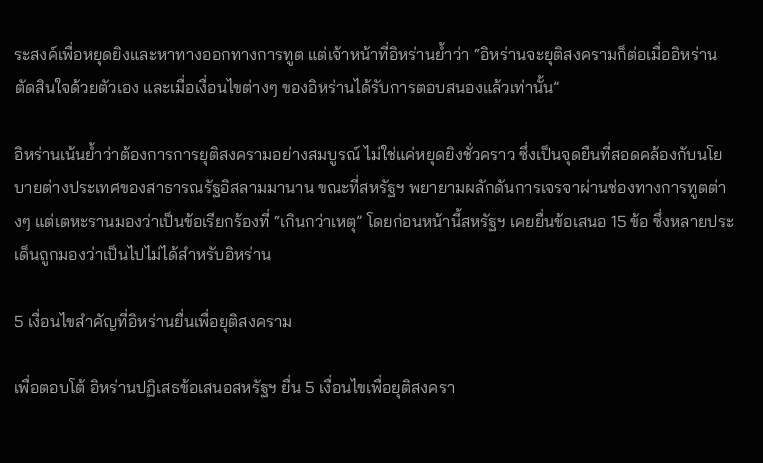ระสงค์เพื่อหยุดยิงและหาทางออกทางการทูต แต่เจ้าหน้าที่อิหร่านย้ำว่า “อิหร่านจะยุติสงครามก็ต่อเมื่ออิหร่านตัดสินใจด้วยตัวเอง และเมื่อเงื่อนไขต่างๆ ของอิหร่านได้รับการตอบสนองแล้วเท่านั้น”

อิหร่านเน้นย้ำว่าต้องการการยุติสงครามอย่างสมบูรณ์ ไม่ใช่แค่หยุดยิงชั่วคราว ซึ่งเป็นจุดยืนที่สอดคล้องกับนโยบายต่างประเทศของสาธารณรัฐอิสลามมานาน ขณะที่สหรัฐฯ พยายามผลักดันการเจรจาผ่านช่องทางการทูตต่างๆ แต่เตหะรานมองว่าเป็นข้อเรียกร้องที่ “เกินกว่าเหตุ” โดยก่อนหน้านี้สหรัฐฯ เคยยื่นข้อเสนอ 15 ข้อ ซึ่งหลายประเด็นถูกมองว่าเป็นไปไม่ได้สำหรับอิหร่าน

5 เงื่อนไขสำคัญที่อิหร่านยื่นเพื่อยุติสงคราม

เพื่อตอบโต้ อิหร่านปฏิเสธข้อเสนอสหรัฐฯ ยื่น 5 เงื่อนไขเพื่อยุติสงครา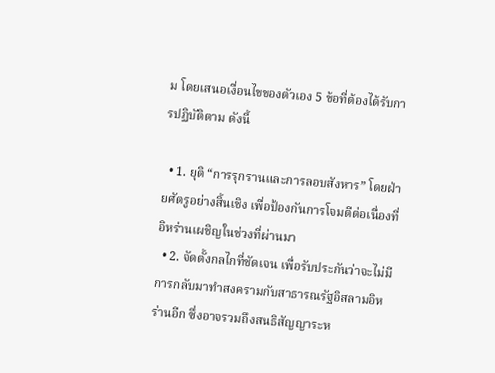ม โดยเสนอเงื่อนไขของตัวเอง 5 ข้อที่ต้องได้รับการปฏิบัติตาม ดังนี้

  • 1. ยุติ “การรุกรานและการลอบสังหาร” โดยฝ่ายศัตรูอย่างสิ้นเชิง เพื่อป้องกันการโจมตีต่อเนื่องที่อิหร่านเผชิญในช่วงที่ผ่านมา
  • 2. จัดตั้งกลไกที่ชัดเจน เพื่อรับประกันว่าจะไม่มีการกลับมาทำสงครามกับสาธารณรัฐอิสลามอิหร่านอีก ซึ่งอาจรวมถึงสนธิสัญญาระห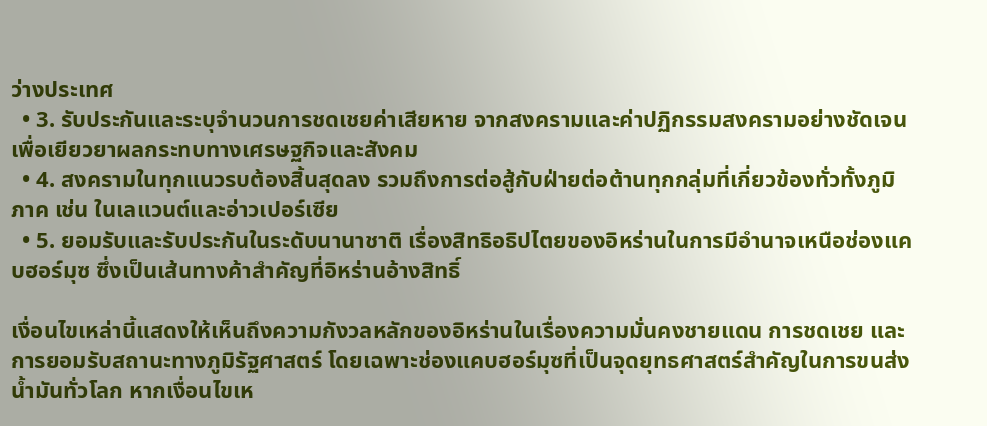ว่างประเทศ
  • 3. รับประกันและระบุจำนวนการชดเชยค่าเสียหาย จากสงครามและค่าปฏิกรรมสงครามอย่างชัดเจน เพื่อเยียวยาผลกระทบทางเศรษฐกิจและสังคม
  • 4. สงครามในทุกแนวรบต้องสิ้นสุดลง รวมถึงการต่อสู้กับฝ่ายต่อต้านทุกกลุ่มที่เกี่ยวข้องทั่วทั้งภูมิภาค เช่น ในเลแวนต์และอ่าวเปอร์เซีย
  • 5. ยอมรับและรับประกันในระดับนานาชาติ เรื่องสิทธิอธิปไตยของอิหร่านในการมีอำนาจเหนือช่องแคบฮอร์มุซ ซึ่งเป็นเส้นทางค้าสำคัญที่อิหร่านอ้างสิทธิ์

เงื่อนไขเหล่านี้แสดงให้เห็นถึงความกังวลหลักของอิหร่านในเรื่องความมั่นคงชายแดน การชดเชย และการยอมรับสถานะทางภูมิรัฐศาสตร์ โดยเฉพาะช่องแคบฮอร์มุซที่เป็นจุดยุทธศาสตร์สำคัญในการขนส่งน้ำมันทั่วโลก หากเงื่อนไขเห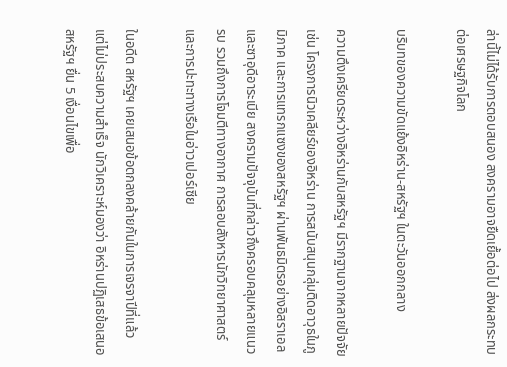ล่านี้ไม่ได้รับการตอบสนอง สงครามอาจยืดเยื้อต่อไป ส่งผลกระทบต่อเศรษฐกิจโลก

บริบทของความขัดแย้งอิหร่าน-สหรัฐฯ ในตะวันออกกลาง

ความตึงเครียดระหว่างอิหร่านกับสหรัฐฯ มีรากฐานจากหลายปัจจัย เช่น โครงการนิวเคลียร์ของอิหร่าน การสนับสนุนกลุ่มติดอาวุธในภูมิภาค และการแทรกแซงของสหรัฐฯ ผ่านพันธมิตรอย่างอิสราเอลและซาอุดีอาระเบีย สงครามปัจจุบันที่กล่าวถึงครอบคลุมหลายแนวรบ รวมถึงการโจมตีทางอากาศ การลอบสังหารนักวิทยาศาสตร์ และการปะทะทางเรือในอ่าวเปอร์เซีย

ในอดีต สหรัฐฯ เคยเสนอข้อตกลงคล้ายกันในการเจรจาปีที่แล้ว แต่ไม่ประสบความสำเร็จ นักวิเคราะห์มองว่า อิหร่านปฏิเสธข้อเสนอสหรัฐฯ ยื่น 5 เงื่อนไขเพื่อ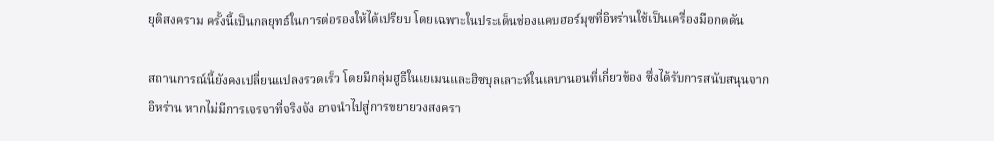ยุติสงคราม ครั้งนี้เป็นกลยุทธ์ในการต่อรองให้ได้เปรียบ โดยเฉพาะในประเด็นช่องแคบฮอร์มุซที่อิหร่านใช้เป็นเครื่องมือกดดัน

สถานการณ์นี้ยังคงเปลี่ยนแปลงรวดเร็ว โดยมีกลุ่มฮูธีในเยเมนและฮิซบุลเลาะห์ในเลบานอนที่เกี่ยวข้อง ซึ่งได้รับการสนับสนุนจากอิหร่าน หากไม่มีการเจรจาที่จริงจัง อาจนำไปสู่การขยายวงสงครา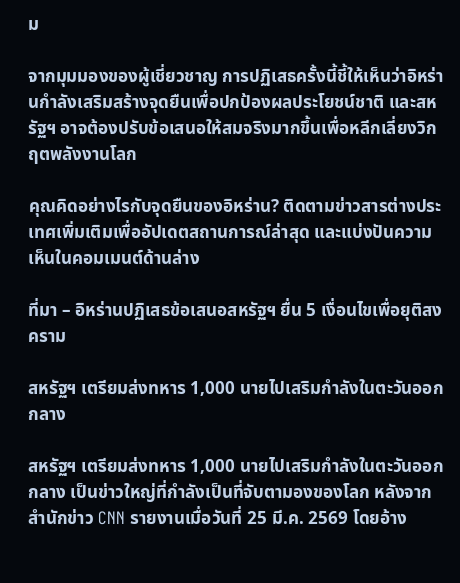ม

จากมุมมองของผู้เชี่ยวชาญ การปฏิเสธครั้งนี้ชี้ให้เห็นว่าอิหร่านกำลังเสริมสร้างจุดยืนเพื่อปกป้องผลประโยชน์ชาติ และสหรัฐฯ อาจต้องปรับข้อเสนอให้สมจริงมากขึ้นเพื่อหลีกเลี่ยงวิกฤตพลังงานโลก

คุณคิดอย่างไรกับจุดยืนของอิหร่าน? ติดตามข่าวสารต่างประเทศเพิ่มเติมเพื่ออัปเดตสถานการณ์ล่าสุด และแบ่งปันความเห็นในคอมเมนต์ด้านล่าง

ที่มา – อิหร่านปฏิเสธข้อเสนอสหรัฐฯ ยื่น 5 เงื่อนไขเพื่อยุติสงคราม

สหรัฐฯ เตรียมส่งทหาร 1,000 นายไปเสริมกำลังในตะวันออกกลาง

สหรัฐฯ เตรียมส่งทหาร 1,000 นายไปเสริมกำลังในตะวันออกกลาง เป็นข่าวใหญ่ที่กำลังเป็นที่จับตามองของโลก หลังจากสำนักข่าว CNN รายงานเมื่อวันที่ 25 มี.ค. 2569 โดยอ้าง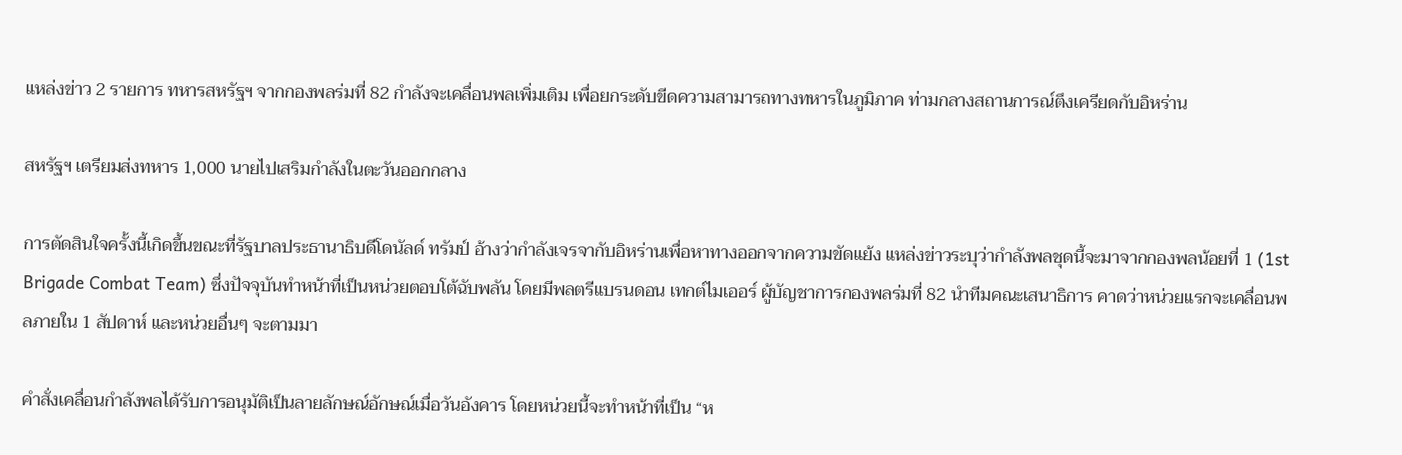แหล่งข่าว 2 รายการ ทหารสหรัฐฯ จากกองพลร่มที่ 82 กำลังจะเคลื่อนพลเพิ่มเติม เพื่อยกระดับขีดความสามารถทางทหารในภูมิภาค ท่ามกลางสถานการณ์ตึงเครียดกับอิหร่าน

สหรัฐฯ เตรียมส่งทหาร 1,000 นายไปเสริมกำลังในตะวันออกกลาง

การตัดสินใจครั้งนี้เกิดขึ้นขณะที่รัฐบาลประธานาธิบดีโดนัลด์ ทรัมป์ อ้างว่ากำลังเจรจากับอิหร่านเพื่อหาทางออกจากความขัดแย้ง แหล่งข่าวระบุว่ากำลังพลชุดนี้จะมาจากกองพลน้อยที่ 1 (1st Brigade Combat Team) ซึ่งปัจจุบันทำหน้าที่เป็นหน่วยตอบโต้ฉับพลัน โดยมีพลตรีแบรนดอน เทกต์ไมเออร์ ผู้บัญชาการกองพลร่มที่ 82 นำทีมคณะเสนาธิการ คาดว่าหน่วยแรกจะเคลื่อนพลภายใน 1 สัปดาห์ และหน่วยอื่นๆ จะตามมา

คำสั่งเคลื่อนกำลังพลได้รับการอนุมัติเป็นลายลักษณ์อักษณ์เมื่อวันอังคาร โดยหน่วยนี้จะทำหน้าที่เป็น “ห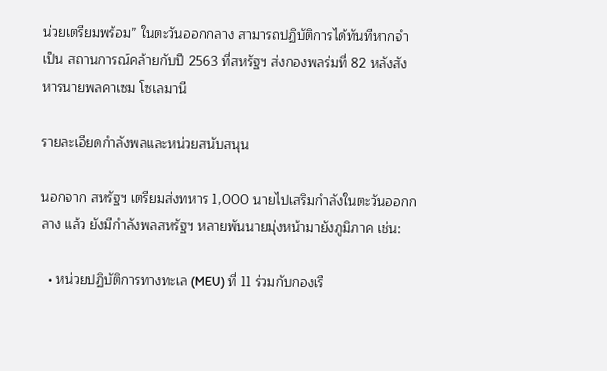น่วยเตรียมพร้อม” ในตะวันออกกลาง สามารถปฏิบัติการได้ทันทีหากจำเป็น สถานการณ์คล้ายกับปี 2563 ที่สหรัฐฯ ส่งกองพลร่มที่ 82 หลังสังหารนายพลคาเซม โซเลมานี

รายละเอียดกำลังพลและหน่วยสนับสนุน

นอกจาก สหรัฐฯ เตรียมส่งทหาร 1,000 นายไปเสริมกำลังในตะวันออกกลาง แล้ว ยังมีกำลังพลสหรัฐฯ หลายพันนายมุ่งหน้ามายังภูมิภาค เช่น:

  • หน่วยปฏิบัติการทางทะเล (MEU) ที่ 11 ร่วมกับกองเรื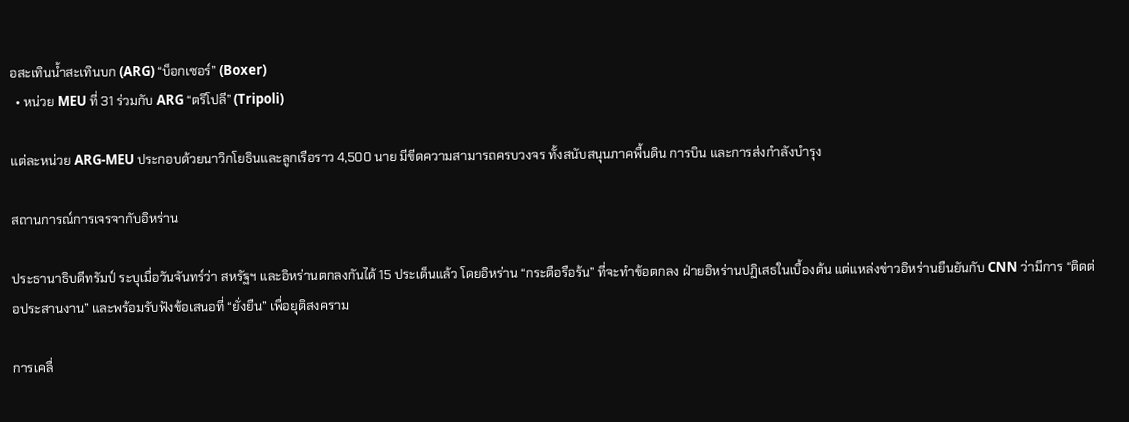อสะเทินน้ำสะเทินบก (ARG) “บ็อกเซอร์” (Boxer)
  • หน่วย MEU ที่ 31 ร่วมกับ ARG “ตริโปลี” (Tripoli)

แต่ละหน่วย ARG-MEU ประกอบด้วยนาวิกโยธินและลูกเรือราว 4,500 นาย มีขีดความสามารถครบวงจร ทั้งสนับสนุนภาคพื้นดิน การบิน และการส่งกำลังบำรุง

สถานการณ์การเจรจากับอิหร่าน

ประธานาธิบดีทรัมป์ ระบุเมื่อวันจันทร์ว่า สหรัฐฯ และอิหร่านตกลงกันได้ 15 ประเด็นแล้ว โดยอิหร่าน “กระตือรือร้น” ที่จะทำข้อตกลง ฝ่ายอิหร่านปฏิเสธในเบื้องต้น แต่แหล่งข่าวอิหร่านยืนยันกับ CNN ว่ามีการ “ติดต่อประสานงาน” และพร้อมรับฟังข้อเสนอที่ “ยั่งยืน” เพื่อยุติสงคราม

การเคลื่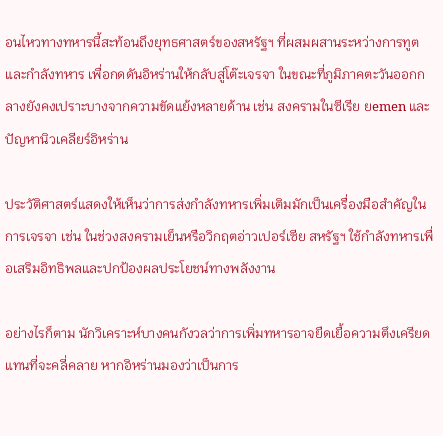อนไหวทางทหารนี้สะท้อนถึงยุทธศาสตร์ของสหรัฐฯ ที่ผสมผสานระหว่างการทูตและกำลังทหาร เพื่อกดดันอิหร่านให้กลับสู่โต๊ะเจรจา ในขณะที่ภูมิภาคตะวันออกกลางยังคงเปราะบางจากความขัดแย้งหลายด้าน เช่น สงครามในซีเรีย ยemen และปัญหานิวเคลียร์อิหร่าน

ประวัติศาสตร์แสดงให้เห็นว่าการส่งกำลังทหารเพิ่มเติมมักเป็นเครื่องมือสำคัญในการเจรจา เช่น ในช่วงสงครามเย็นหรือวิกฤตอ่าวเปอร์เซีย สหรัฐฯ ใช้กำลังทหารเพื่อเสริมอิทธิพลและปกป้องผลประโยชน์ทางพลังงาน

อย่างไรก็ตาม นักวิเคราะห์บางคนกังวลว่าการเพิ่มทหารอาจยืดเยื้อความตึงเครียด แทนที่จะคลี่คลาย หากอิหร่านมองว่าเป็นการ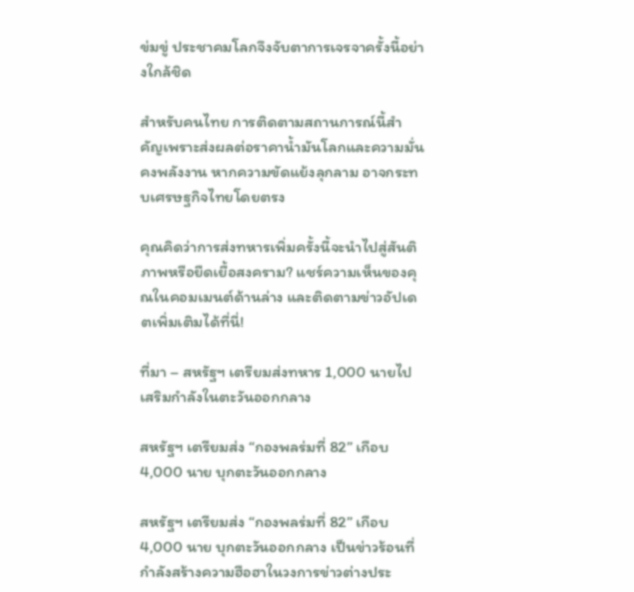ข่มขู่ ประชาคมโลกจึงจับตาการเจรจาครั้งนี้อย่างใกล้ชิด

สำหรับคนไทย การติดตามสถานการณ์นี้สำคัญเพราะส่งผลต่อราคาน้ำมันโลกและความมั่นคงพลังงาน หากความขัดแย้งลุกลาม อาจกระทบเศรษฐกิจไทยโดยตรง

คุณคิดว่าการส่งทหารเพิ่มครั้งนี้จะนำไปสู่สันติภาพหรือยืดเยื้อสงคราม? แชร์ความเห็นของคุณในคอมเมนต์ด้านล่าง และติดตามข่าวอัปเดตเพิ่มเติมได้ที่นี่!

ที่มา – สหรัฐฯ เตรียมส่งทหาร 1,000 นายไปเสริมกำลังในตะวันออกกลาง

สหรัฐฯ เตรียมส่ง “กองพลร่มที่ 82” เกือบ 4,000 นาย บุกตะวันออกกลาง

สหรัฐฯ เตรียมส่ง “กองพลร่มที่ 82” เกือบ 4,000 นาย บุกตะวันออกกลาง เป็นข่าวร้อนที่กำลังสร้างความฮือฮาในวงการข่าวต่างประ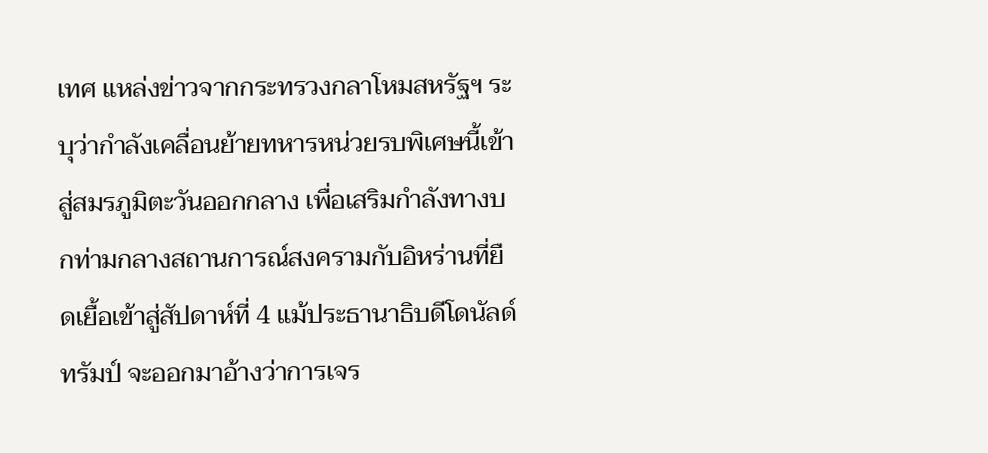เทศ แหล่งข่าวจากกระทรวงกลาโหมสหรัฐฯ ระบุว่ากำลังเคลื่อนย้ายทหารหน่วยรบพิเศษนี้เข้าสู่สมรภูมิตะวันออกกลาง เพื่อเสริมกำลังทางบกท่ามกลางสถานการณ์สงครามกับอิหร่านที่ยืดเยื้อเข้าสู่สัปดาห์ที่ 4 แม้ประธานาธิบดีโดนัลด์ ทรัมป์ จะออกมาอ้างว่าการเจร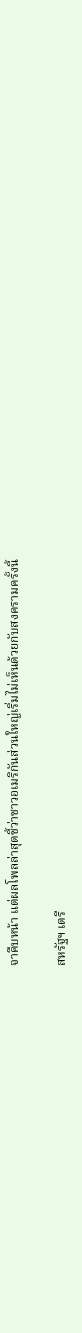จาคืบหน้า แต่ผลโพลล่าสุดชี้ว่าชาวอเมริกันส่วนใหญ่เริ่มไม่เห็นด้วยกับสงครามครั้งนี้

สหรัฐฯ เตรี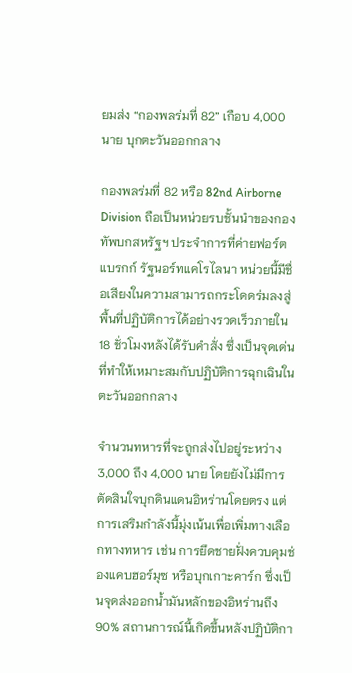ยมส่ง “กองพลร่มที่ 82” เกือบ 4,000 นาย บุกตะวันออกกลาง

กองพลร่มที่ 82 หรือ 82nd Airborne Division ถือเป็นหน่วยรบชั้นนำของกองทัพบกสหรัฐฯ ประจำการที่ค่ายฟอร์ตแบรกก์ รัฐนอร์ทแคโรไลนา หน่วยนี้มีชื่อเสียงในความสามารถกระโดดร่มลงสู่พื้นที่ปฏิบัติการได้อย่างรวดเร็วภายใน 18 ชั่วโมงหลังได้รับคำสั่ง ซึ่งเป็นจุดเด่นที่ทำให้เหมาะสมกับปฏิบัติการฉุกเฉินในตะวันออกกลาง

จำนวนทหารที่จะถูกส่งไปอยู่ระหว่าง 3,000 ถึง 4,000 นาย โดยยังไม่มีการตัดสินใจบุกดินแดนอิหร่านโดยตรง แต่การเสริมกำลังนี้มุ่งเน้นเพื่อเพิ่มทางเลือกทางทหาร เช่น การยึดชายฝั่งควบคุมช่องแคบฮอร์มุซ หรือบุกเกาะคาร์ก ซึ่งเป็นจุดส่งออกน้ำมันหลักของอิหร่านถึง 90% สถานการณ์นี้เกิดขึ้นหลังปฏิบัติกา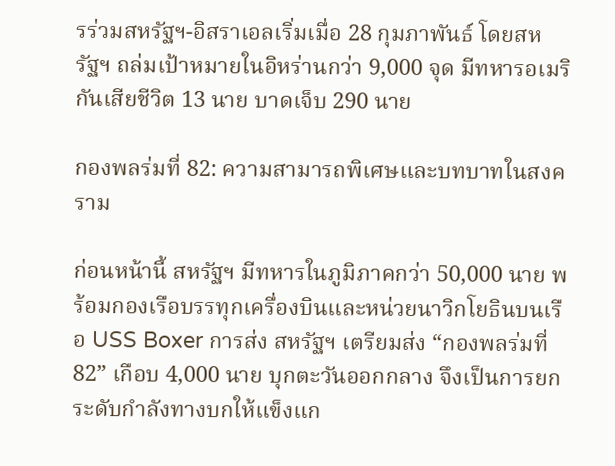รร่วมสหรัฐฯ-อิสราเอลเริ่มเมื่อ 28 กุมภาพันธ์ โดยสหรัฐฯ ถล่มเป้าหมายในอิหร่านกว่า 9,000 จุด มีทหารอเมริกันเสียชีวิต 13 นาย บาดเจ็บ 290 นาย

กองพลร่มที่ 82: ความสามารถพิเศษและบทบาทในสงคราม

ก่อนหน้านี้ สหรัฐฯ มีทหารในภูมิภาคกว่า 50,000 นาย พร้อมกองเรือบรรทุกเครื่องบินและหน่วยนาวิกโยธินบนเรือ USS Boxer การส่ง สหรัฐฯ เตรียมส่ง “กองพลร่มที่ 82” เกือบ 4,000 นาย บุกตะวันออกกลาง จึงเป็นการยกระดับกำลังทางบกให้แข็งแก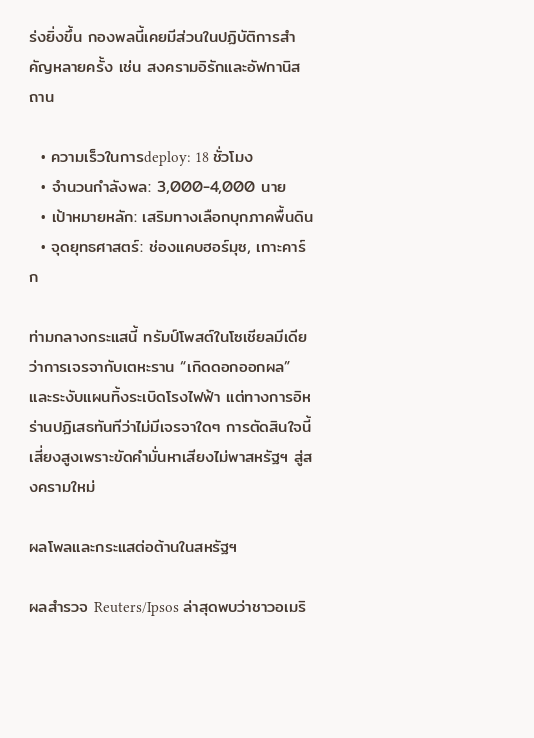ร่งยิ่งขึ้น กองพลนี้เคยมีส่วนในปฏิบัติการสำคัญหลายครั้ง เช่น สงครามอิรักและอัฟกานิสถาน

  • ความเร็วในการdeploy: 18 ชั่วโมง
  • จำนวนกำลังพล: 3,000-4,000 นาย
  • เป้าหมายหลัก: เสริมทางเลือกบุกภาคพื้นดิน
  • จุดยุทธศาสตร์: ช่องแคบฮอร์มุซ, เกาะคาร์ก

ท่ามกลางกระแสนี้ ทรัมป์โพสต์ในโซเชียลมีเดียว่าการเจรจากับเตหะราน “เกิดดอกออกผล” และระงับแผนทิ้งระเบิดโรงไฟฟ้า แต่ทางการอิหร่านปฏิเสธทันทีว่าไม่มีเจรจาใดๆ การตัดสินใจนี้เสี่ยงสูงเพราะขัดคำมั่นหาเสียงไม่พาสหรัฐฯ สู่สงครามใหม่

ผลโพลและกระแสต่อต้านในสหรัฐฯ

ผลสำรวจ Reuters/Ipsos ล่าสุดพบว่าชาวอเมริ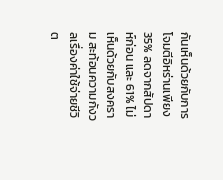กันเห็นด้วยกับการโจมตีอิหร่านเพียง 35% ลดจากสัปดาห์ก่อน และ 61% ไม่เห็นด้วยกับสงคราม สะท้อนความกังวลเรื่องค่าใช้จ่ายชีวิต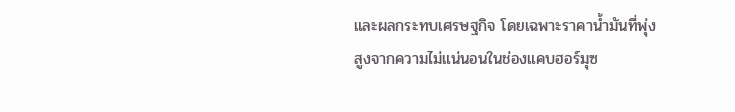และผลกระทบเศรษฐกิจ โดยเฉพาะราคาน้ำมันที่พุ่งสูงจากความไม่แน่นอนในช่องแคบฮอร์มุซ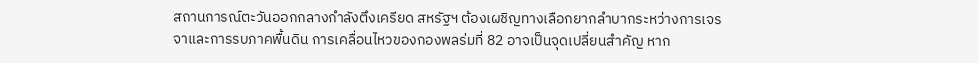สถานการณ์ตะวันออกกลางกำลังตึงเครียด สหรัฐฯ ต้องเผชิญทางเลือกยากลำบากระหว่างการเจรจาและการรบภาคพื้นดิน การเคลื่อนไหวของกองพลร่มที่ 82 อาจเป็นจุดเปลี่ยนสำคัญ หาก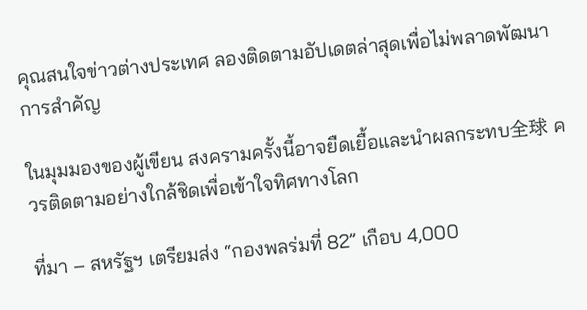คุณสนใจข่าวต่างประเทศ ลองติดตามอัปเดตล่าสุดเพื่อไม่พลาดพัฒนาการสำคัญ

ในมุมมองของผู้เขียน สงครามครั้งนี้อาจยืดเยื้อและนำผลกระทบ全球 ควรติดตามอย่างใกล้ชิดเพื่อเข้าใจทิศทางโลก

ที่มา – สหรัฐฯ เตรียมส่ง “กองพลร่มที่ 82” เกือบ 4,000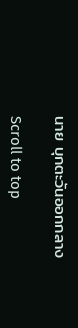นาย บุกตะวันออกกลาง

Scroll to top